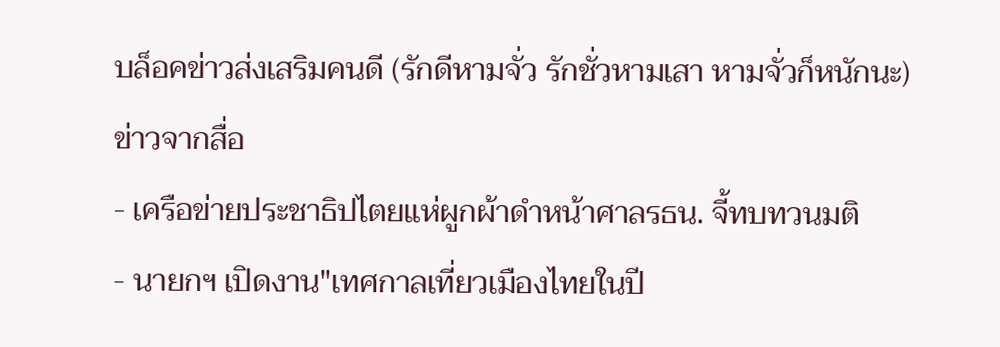บล็อคข่าวส่งเสริมคนดี (รักดีหามจั่ว รักชั่วหามเสา หามจั่วก็หนักนะ)
ข่าวจากสื่อ
- เครือข่ายประชาธิปไตยแห่ผูกผ้าดำหน้าศาลรธน. จี้ทบทวนมติ
- นายกฯ เปิดงาน"เทศกาลเที่ยวเมืองไทยในปี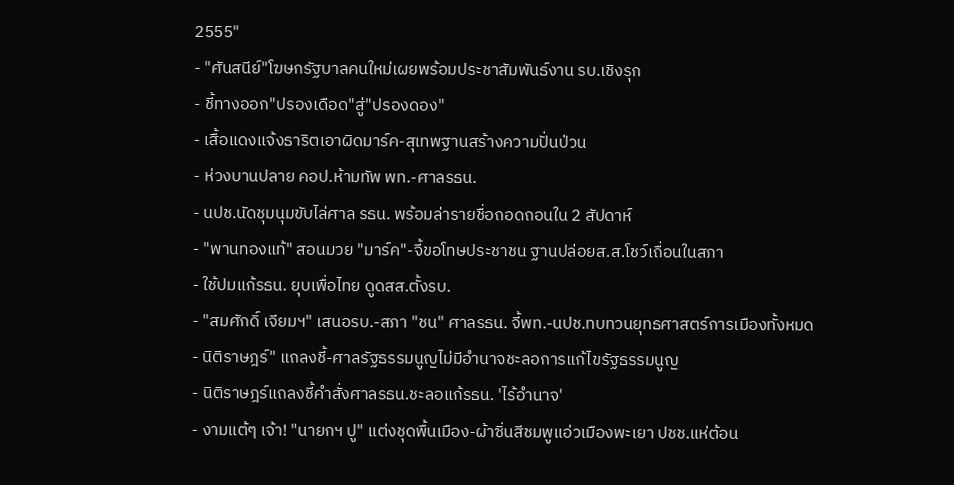2555"
- "ศันสนีย์"โฆษกรัฐบาลคนใหม่เผยพร้อมประชาสัมพันธ์งาน รบ.เชิงรุก
- ชี้ทางออก"ปรองเดือด"สู่"ปรองดอง"
- เสื้อแดงแจ้งธาริตเอาผิดมาร์ค-สุเทพฐานสร้างความปั่นป่วน
- ห่วงบานปลาย คอป.ห้ามทัพ พท.-ศาลรธน.
- นปช.นัดชุมนุมขับไล่ศาล รธน. พร้อมล่ารายชื่อถอดถอนใน 2 สัปดาห์
- "พานทองแท้" สอนมวย "มาร์ค"-จี้ขอโทษประชาชน ฐานปล่อยส.ส.โชว์เถื่อนในสภา
- ใช้ปมแก้รธน. ยุบเพื่อไทย ดูดสส.ตั้งรบ.
- "สมศักดิ์ เจียมฯ" เสนอรบ.-สภา "ชน" ศาลรธน. จี้พท.-นปช.ทบทวนยุทธศาสตร์การเมืองทั้งหมด
- นิติราษฎร์" แถลงชี้-ศาลรัฐธรรมนูญไม่มีอำนาจชะลอการแก้ไขรัฐธรรมนูญ
- นิติราษฎร์แถลงชี้คำสั่งศาลรธน.ชะลอแก้รธน. 'ไร้อำนาจ'
- งามแต้ๆ เจ้า! "นายกฯ ปู" แต่งชุดพื้นเมือง-ผ้าซิ่นสีชมพูแอ่วเมืองพะเยา ปชช.แห่ต้อน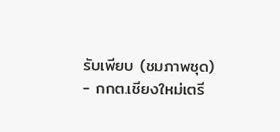รับเพียบ (ชมภาพชุด)
- กกต.เชียงใหม่เตรี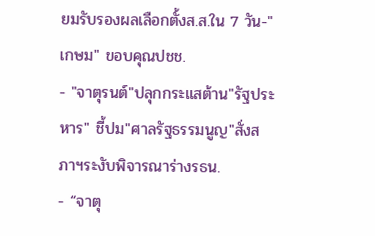ยมรับรองผลเลือกตั้งส.ส.ใน 7 วัน-"เกษม" ขอบคุณปชช.
- "จาตุรนต์"ปลุกกระแสต้าน"รัฐประหาร" ชี้ปม"ศาลรัฐธรรมนูญ"สั่งสภาฯระงับพิจารณาร่างรธน.
- “จาตุ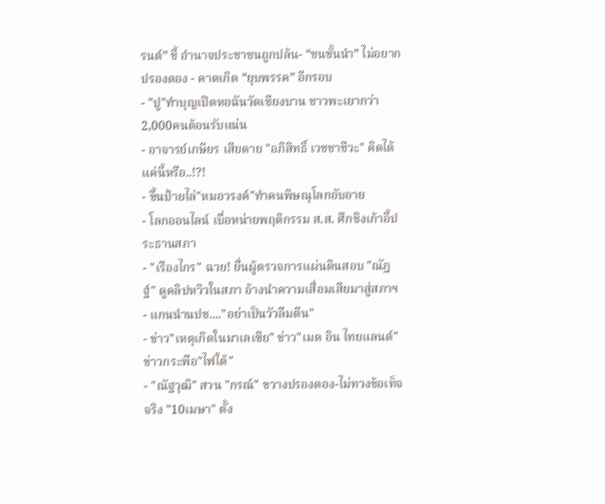รนต์” ชี้ อำนาจประชาชนถูกปล้น- “ชนชั้นนำ” ไม่อยากปรองดอง - คาดเกิด “ยุบพรรค” อีกรอบ
- "ปู"ทำบุญเปิดหอฉันวัดเชียงบาน ชาวพะเยากว่า2,000คนต้อนรับแน่น
- อาจารย์เกษียร เสียดาย "อภิสิทธิ์ เวชชาชีวะ" คิดได้แค่นี้หรือ..!?!
- ขึ้นป้ายไล่"หมอวรงค์"ทำคนพิษณุโลกอับอาย
- โลกออนไลน์ เบื่อหน่ายพฤติกรรม ส.ส. ศึกชิงเก้าอี้ประธานสภา
- "เรืองไกร" ฉวย! ยื่นผู้ตรวจการแผ่นดินสอบ "ณัฎฐ์" ดูคลิปหวิวในสภา อ้างนำความเสื่อมเสียมาสู่สภาฯ
- แกนนำนปช...."อย่าเป็นวัวลืมตีน"
- ข่าว"เหตุเกิดในมาเลเซีย" ข่าว"เมด อิน ไทยแลนด์" ข่าวกระพือ"ไฟใต้"
- "ณัฐวุฒิ" สวน "กรณ์" ขวางปรองดอง-ไม่ทวงข้อเท็จจริง "10เมษา" ตั้ง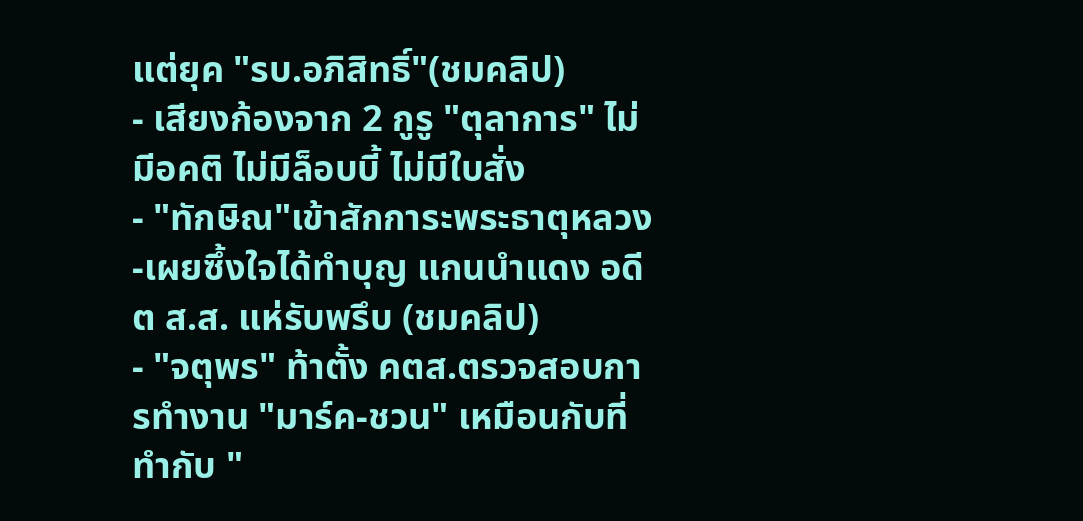แต่ยุค "รบ.อภิสิทธิ์"(ชมคลิป)
- เสียงก้องจาก 2 กูรู "ตุลาการ" ไม่มีอคติ ไม่มีล็อบบี้ ไม่มีใบสั่ง
- "ทักษิณ"เข้าสักการะพระธาตุหลวง-เผยซึ้งใจได้ทำบุญ แกนนำแดง อดีต ส.ส. แห่รับพรึบ (ชมคลิป)
- "จตุพร" ท้าตั้ง คตส.ตรวจสอบการทำงาน "มาร์ค-ชวน" เหมือนกับที่ทำกับ "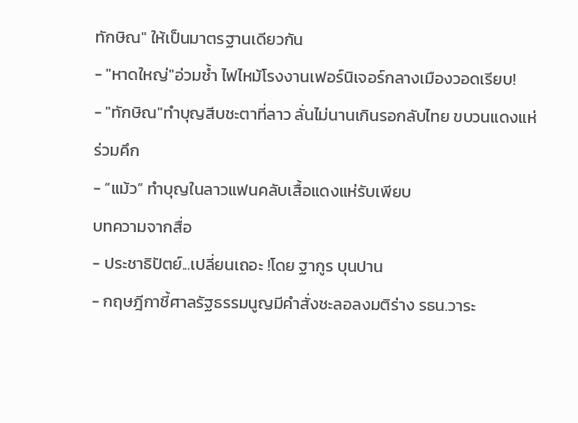ทักษิณ" ให้เป็นมาตรฐานเดียวกัน
- "หาดใหญ่"อ่วมซ้ำ ไฟไหม้โรงงานเฟอร์นิเจอร์กลางเมืองวอดเรียบ!
- "ทักษิณ"ทำบุญสีบชะตาที่ลาว ลั่นไม่นานเกินรอกลับไทย ขบวนแดงแห่ร่วมคึก
- “แม้ว” ทำบุญในลาวแฟนคลับเสื้อแดงแห่รับเพียบ
บทความจากสื่อ
- ประชาธิปัตย์...เปลี่ยนเถอะ !โดย ฐากูร บุนปาน
- กฤษฎีกาชี้ศาลรัฐธรรมนูญมีคำสั่งชะลอลงมติร่าง รธน.วาระ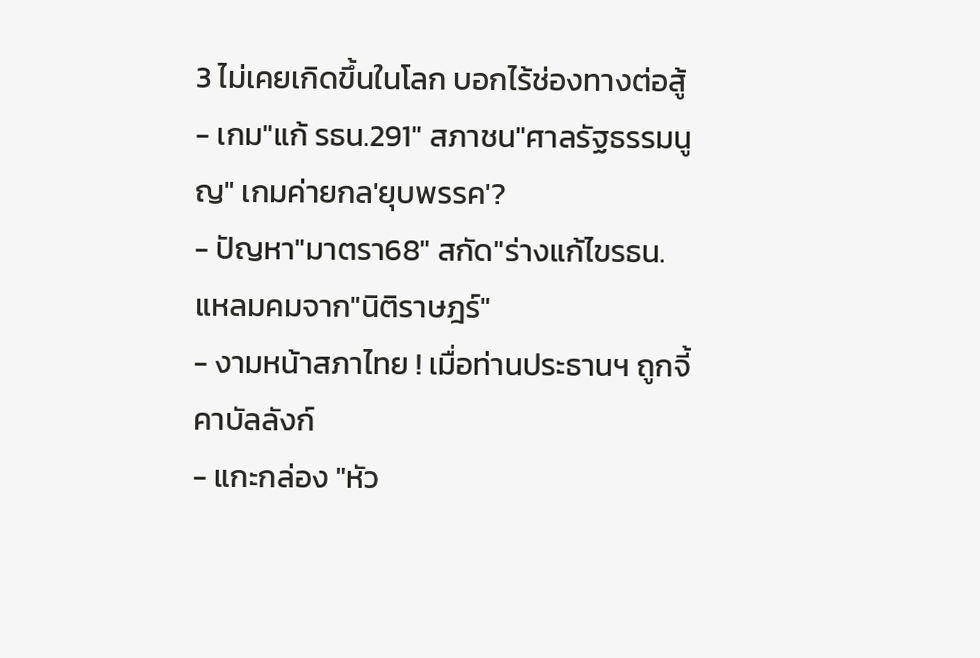3 ไม่เคยเกิดขึ้นในโลก บอกไร้ช่องทางต่อสู้
- เกม"แก้ รธน.291" สภาชน"ศาลรัฐธรรมนูญ" เกมค่ายกล′ยุบพรรค′?
- ปัญหา"มาตรา68" สกัด"ร่างแก้ไขรธน. แหลมคมจาก"นิติราษฎร์"
- งามหน้าสภาไทย ! เมื่อท่านประธานฯ ถูกจี้คาบัลลังก์
- แกะกล่อง "หัว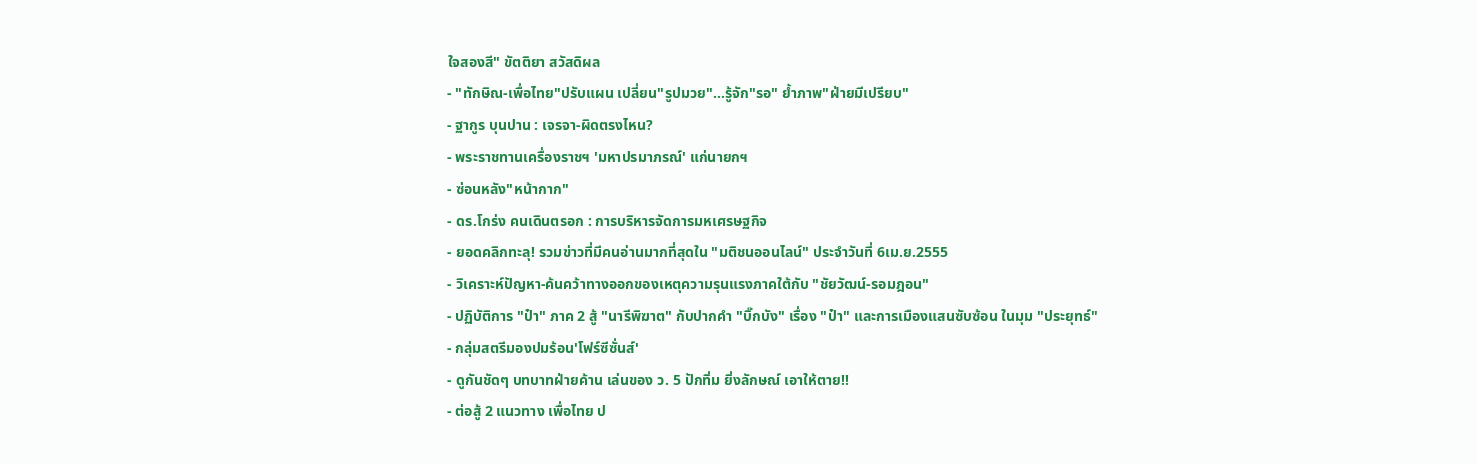ใจสองสี" ขัตติยา สวัสดิผล
- "ทักษิณ-เพื่อไทย"ปรับแผน เปลี่ยน"รูปมวย"...รู้จัก"รอ" ย้ำภาพ"ฝ่ายมีเปรียบ"
- ฐากูร บุนปาน : เจรจา-ผิดตรงไหน?
- พระราชทานเครื่องราชฯ 'มหาปรมาภรณ์' แก่นายกฯ
- ซ่อนหลัง"หน้ากาก"
- ดร.โกร่ง คนเดินตรอก : การบริหารจัดการมหเศรษฐกิจ
- ยอดคลิกทะลุ! รวมข่าวที่มีคนอ่านมากที่สุดใน "มติชนออนไลน์" ประจำวันที่ 6เม.ย.2555
- วิเคราะห์ปัญหา-ค้นคว้าทางออกของเหตุความรุนแรงภาคใต้กับ "ชัยวัฒน์-รอมฎอน"
- ปฏิบัติการ "ป๋า" ภาค 2 สู้ "นารีพิฆาต" กับปากคำ "บิ๊กบัง" เรื่อง "ป๋า" และการเมืองแสนซับซ้อน ในมุม "ประยุทธ์"
- กลุ่มสตรีมองปมร้อน'โฟร์ซีซั่นส์'
- ดูกันชัดๆ บทบาทฝ่ายค้าน เล่นของ ว. 5 ปักทิ่ม ยิ่งลักษณ์ เอาให้ตาย!!
- ต่อสู้ 2 แนวทาง เพื่อไทย ป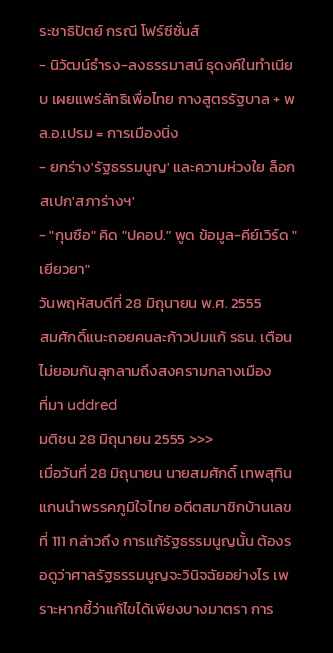ระชาธิปัตย์ กรณี โฟร์ซีซั่นส์
- นิวัฒน์ธำรง-ลงธรรมาสน์ ธุดงค์ในทำเนียบ เผยแพร่ลัทธิเพื่อไทย กางสูตรรัฐบาล + พล.อ.เปรม = การเมืองนิ่ง
- ยกร่าง′รัฐธรรมนูญ′ และความห่วงใย ล็อกสเปก′สภาร่างฯ′
- "กุนซือ" คิด "ปคอป." พูด ข้อมูล-คีย์เวิร์ด "เยียวยา"
วันพฤหัสบดีที่ 28 มิถุนายน พ.ศ. 2555
สมศักดิ์แนะถอยคนละก้าวปมแก้ รธน. เตือนไม่ยอมกันลุกลามถึงสงครามกลางเมือง
ที่มา uddred
มติชน 28 มิถุนายน 2555 >>>
เมื่อวันที่ 28 มิถุนายน นายสมศักดิ์ เทพสุทิน แกนนำพรรคภูมิใจไทย อดีตสมาชิกบ้านเลขที่ 111 กล่าวถึง การแก้รัฐธรรมนูญนั้น ต้องรอดูว่าศาลรัฐธรรมนูญจะวินิจฉัยอย่างไร เพราะหากชี้ว่าแก้ไขได้เพียงบางมาตรา การ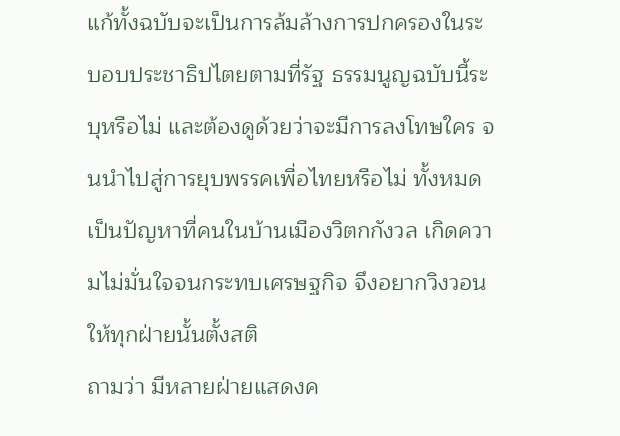แก้ทั้งฉบับจะเป็นการล้มล้างการปกครองในระบอบประชาธิปไตยตามที่รัฐ ธรรมนูญฉบับนี้ระบุหรือไม่ และต้องดูด้วยว่าจะมีการลงโทษใคร จนนำไปสู่การยุบพรรคเพื่อไทยหรือไม่ ทั้งหมดเป็นปัญหาที่คนในบ้านเมืองวิตกกังวล เกิดความไม่มั่นใจจนกระทบเศรษฐกิจ จึงอยากวิงวอนให้ทุกฝ่ายนั้นตั้งสติ
ถามว่า มีหลายฝ่ายแสดงค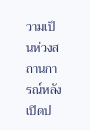วามเป็นห่วงสถานการณ์หลังเปิดป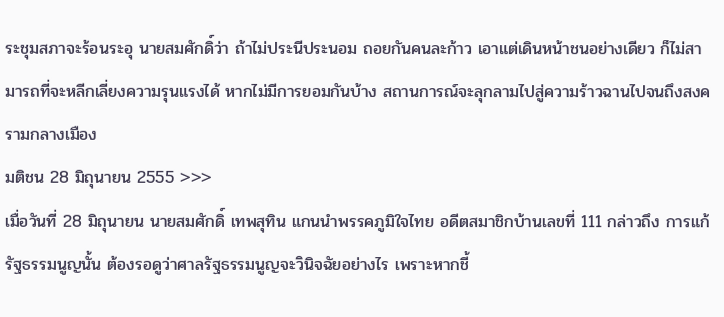ระชุมสภาจะร้อนระอุ นายสมศักดิ์ว่า ถ้าไม่ประนีประนอม ถอยกันคนละก้าว เอาแต่เดินหน้าชนอย่างเดียว ก็ไม่สามารถที่จะหลีกเลี่ยงความรุนแรงได้ หากไม่มีการยอมกันบ้าง สถานการณ์จะลุกลามไปสู่ความร้าวฉานไปจนถึงสงครามกลางเมือง
มติชน 28 มิถุนายน 2555 >>>
เมื่อวันที่ 28 มิถุนายน นายสมศักดิ์ เทพสุทิน แกนนำพรรคภูมิใจไทย อดีตสมาชิกบ้านเลขที่ 111 กล่าวถึง การแก้รัฐธรรมนูญนั้น ต้องรอดูว่าศาลรัฐธรรมนูญจะวินิจฉัยอย่างไร เพราะหากชี้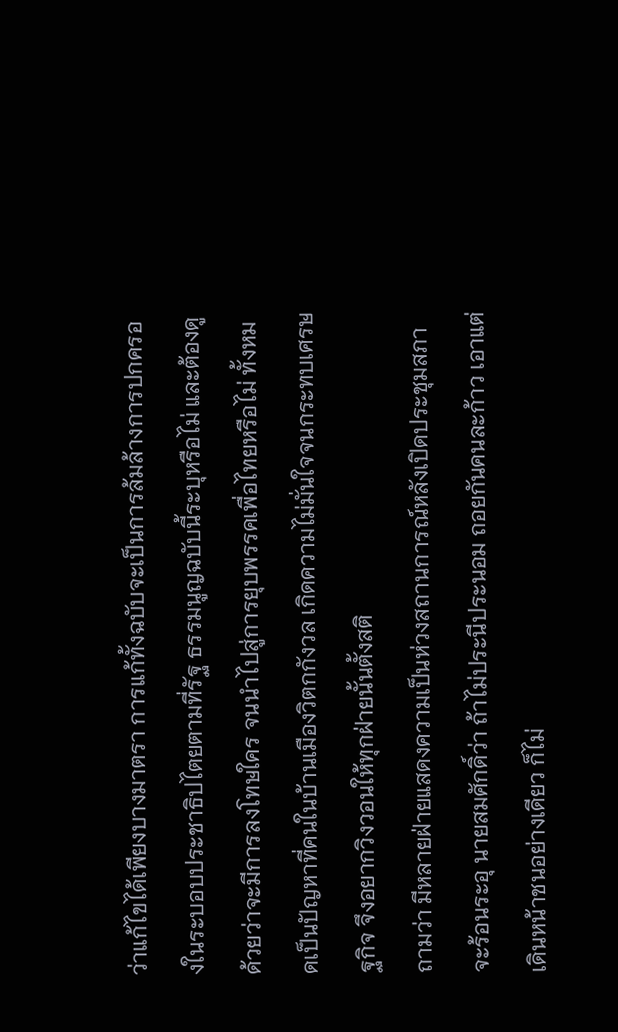ว่าแก้ไขได้เพียงบางมาตรา การแก้ทั้งฉบับจะเป็นการล้มล้างการปกครองในระบอบประชาธิปไตยตามที่รัฐ ธรรมนูญฉบับนี้ระบุหรือไม่ และต้องดูด้วยว่าจะมีการลงโทษใคร จนนำไปสู่การยุบพรรคเพื่อไทยหรือไม่ ทั้งหมดเป็นปัญหาที่คนในบ้านเมืองวิตกกังวล เกิดความไม่มั่นใจจนกระทบเศรษฐกิจ จึงอยากวิงวอนให้ทุกฝ่ายนั้นตั้งสติ
ถามว่า มีหลายฝ่ายแสดงความเป็นห่วงสถานการณ์หลังเปิดประชุมสภาจะร้อนระอุ นายสมศักดิ์ว่า ถ้าไม่ประนีประนอม ถอยกันคนละก้าว เอาแต่เดินหน้าชนอย่างเดียว ก็ไม่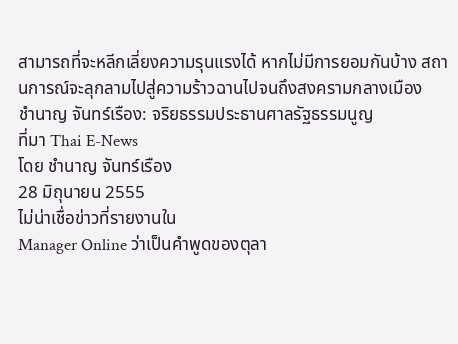สามารถที่จะหลีกเลี่ยงความรุนแรงได้ หากไม่มีการยอมกันบ้าง สถานการณ์จะลุกลามไปสู่ความร้าวฉานไปจนถึงสงครามกลางเมือง
ชำนาญ จันทร์เรือง: จริยธรรมประธานศาลรัฐธรรมนูญ
ที่มา Thai E-News
โดย ชำนาญ จันทร์เรือง
28 มิถุนายน 2555
ไม่น่าเชื่อข่าวที่รายงานใน
Manager Online ว่าเป็นคำพูดของตุลา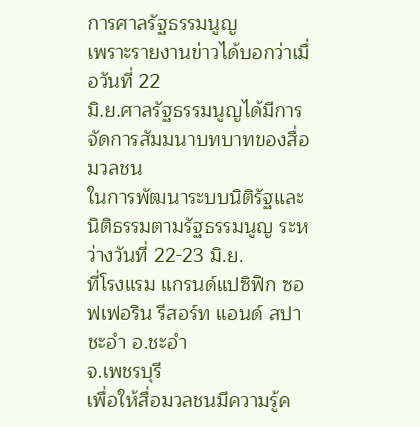การศาลรัฐธรรมนูญ
เพราะรายงานข่าวได้บอกว่าเมื่อวันที่ 22
มิ.ย.ศาลรัฐธรรมนูญได้มีการจัดการสัมมนาบทบาทของสื่อมวลชน
ในการพัฒนาระบบนิติรัฐและนิติธรรมตามรัฐธรรมนูญ ระหว่างวันที่ 22-23 มิ.ย.
ที่โรงแรม แกรนด์แปซิฟิก ซอฟเฟอริน รีสอร์ท แอนด์ สปา ชะอำ อ.ชะอำ
จ.เพชรบุรี
เพื่อให้สื่อมวลชนมีความรู้ค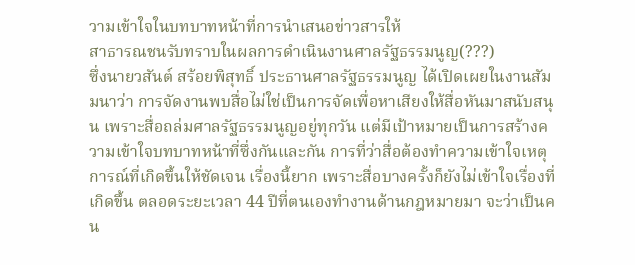วามเข้าใจในบทบาทหน้าที่การนำเสนอข่าวสารให้
สาธารณชนรับทราบในผลการดำเนินงานศาลรัฐธรรมนูญ(???)
ซึ่งนายวสันต์ สร้อยพิสุทธิ์ ประธานศาลรัฐธรรมนูญ ได้เปิดเผยในงานสัมมนาว่า การจัดงานพบสื่อไม่ใช่เป็นการจัดเพื่อหาเสียงให้สื่อหันมาสนับสนุน เพราะสื่อถล่มศาลรัฐธรรมนูญอยู่ทุกวัน แต่มีเป้าหมายเป็นการสร้างความเข้าใจบทบาทหน้าที่ซึ่งกันและกัน การที่ว่าสื่อต้องทำความเข้าใจเหตุการณ์ที่เกิดขึ้นให้ชัดเจน เรื่องนี้ยาก เพราะสื่อบางครั้งก็ยังไม่เข้าใจเรื่องที่เกิดขึ้น ตลอดระยะเวลา 44 ปีที่ตนเองทำงานด้านกฎหมายมา จะว่าเป็นคน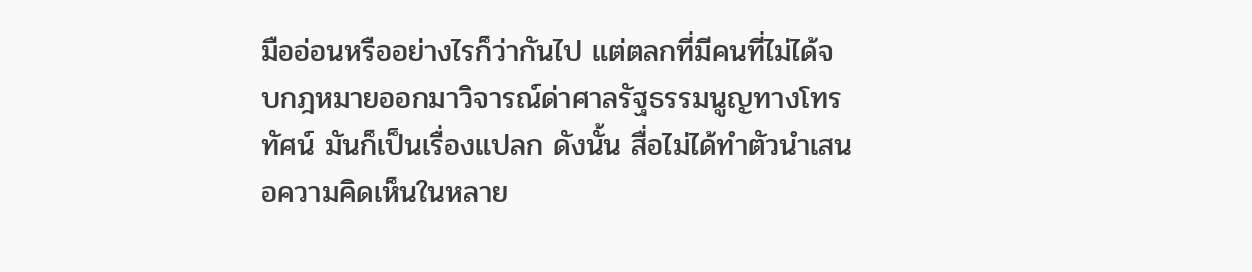มืออ่อนหรืออย่างไรก็ว่ากันไป แต่ตลกที่มีคนที่ไม่ได้จบกฎหมายออกมาวิจารณ์ด่าศาลรัฐธรรมนูญทางโทรทัศน์ มันก็เป็นเรื่องแปลก ดังนั้น สื่อไม่ได้ทำตัวนำเสนอความคิดเห็นในหลาย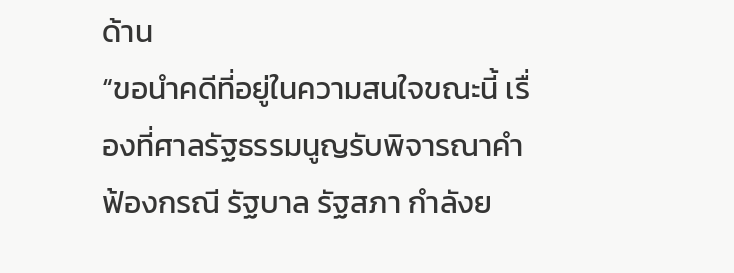ด้าน
“ขอนำคดีที่อยู่ในความสนใจขณะนี้ เรื่องที่ศาลรัฐธรรมนูญรับพิจารณาคำ ฟ้องกรณี รัฐบาล รัฐสภา กำลังย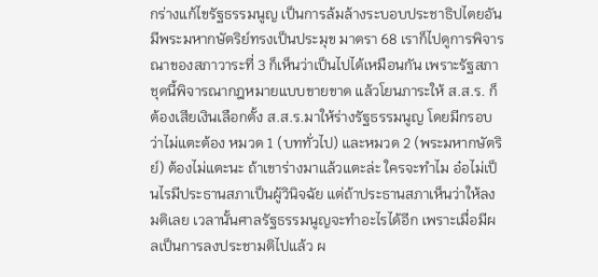กร่างแก้ไขรัฐธรรมนูญ เป็นการล้มล้างระบอบประชาธิปไตยอันมีพระมหากษัตริย์ทรงเป็นประมุข มาตรา 68 เราก็ไปดูการพิจารณาของสภาวาระที่ 3 ก็เห็นว่าเป็นไปได้เหมือนกัน เพราะรัฐสภาชุดนี้พิจารณากฎหมายแบบขายขาด แล้วโยนภาระให้ ส.ส.ร. ก็ต้องเสียเงินเลือกตั้ง ส.ส.ร.มาให้ร่างรัฐธรรมนูญ โดยมีกรอบว่าไม่แตะต้อง หมวด 1 (บททั่วไป) และหมวด 2 (พระมหากษัตริย์) ต้องไม่แตะนะ ถ้าเขาร่างมาแล้วแตะล่ะ ใครจะทำไม อ๋อไม่เป็นไรมีประธานสภาเป็นผู้วินิจฉัย แต่ถ้าประธานสภาเห็นว่าให้ลงมติเลย เวลานั้นศาลรัฐธรรมนูญจะทำอะไรได้อีก เพราะเมื่อมีผลเป็นการลงประชามติไปแล้ว ผ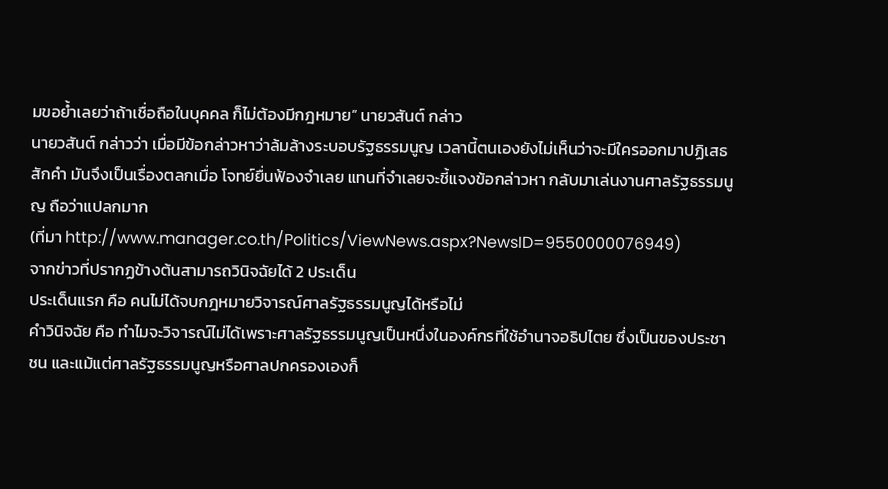มขอย้ำเลยว่าถ้าเชื่อถือในบุคคล ก็ไม่ต้องมีกฎหมาย” นายวสันต์ กล่าว
นายวสันต์ กล่าวว่า เมื่อมีข้อกล่าวหาว่าล้มล้างระบอบรัฐธรรมนูญ เวลานี้ตนเองยังไม่เห็นว่าจะมีใครออกมาปฏิเสธสักคำ มันจึงเป็นเรื่องตลกเมื่อ โจทย์ยื่นฟ้องจำเลย แทนที่จำเลยจะชี้แจงข้อกล่าวหา กลับมาเล่นงานศาลรัฐธรรมนูญ ถือว่าแปลกมาก
(ที่มา http://www.manager.co.th/Politics/ViewNews.aspx?NewsID=9550000076949)
จากข่าวที่ปรากฏข้างต้นสามารถวินิจฉัยได้ 2 ประเด็น
ประเด็นแรก คือ คนไม่ได้จบกฎหมายวิจารณ์ศาลรัฐธรรมนูญได้หรือไม่
คำวินิจฉัย คือ ทำไมจะวิจารณ์ไม่ได้เพราะศาลรัฐธรรมนูญเป็นหนึ่งในองค์กรที่ใช้อำนาจอธิปไตย ซึ่งเป็นของประชาชน และแม้แต่ศาลรัฐธรรมนูญหรือศาลปกครองเองก็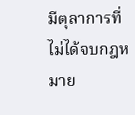มีตุลาการที่ไม่ได้จบกฎหมาย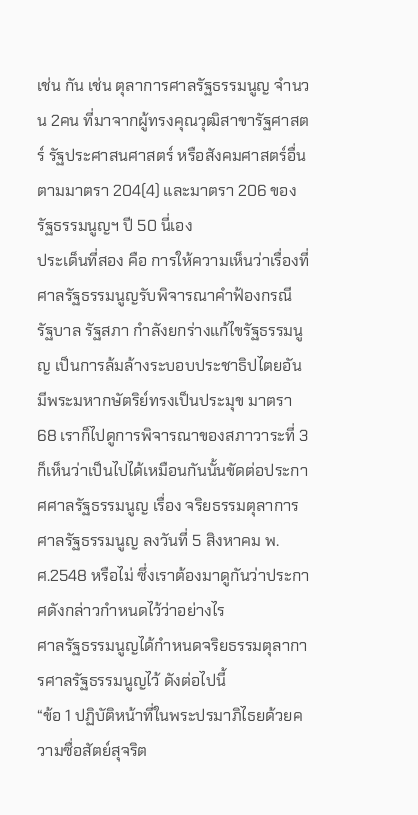เช่น กัน เช่น ตุลาการศาลรัฐธรรมนูญ จำนวน 2คน ที่มาจากผู้ทรงคุณวุฒิสาขารัฐศาสตร์ รัฐประศาสนศาสตร์ หรือสังคมศาสตร์อื่น ตามมาตรา 204(4) และมาตรา 206 ของรัฐธรรมนูญฯ ปี 50 นี่เอง
ประเด็นที่สอง คือ การให้ความเห็นว่าเรื่องที่ศาลรัฐธรรมนูญรับพิจารณาคำฟ้องกรณี รัฐบาล รัฐสภา กำลังยกร่างแก้ไขรัฐธรรมนูญ เป็นการล้มล้างระบอบประชาธิปไตยอันมีพระมหากษัตริย์ทรงเป็นประมุข มาตรา 68 เราก็ไปดูการพิจารณาของสภาวาระที่ 3 ก็เห็นว่าเป็นไปได้เหมือนกันนั้นขัดต่อประกาศศาลรัฐธรรมนูญ เรื่อง จริยธรรมตุลาการศาลรัฐธรรมนูญ ลงวันที่ 5 สิงหาคม พ.ศ.2548 หรือไม่ ซึ่งเราต้องมาดูกันว่าประกาศดังกล่าวกำหนดไว้ว่าอย่างไร
ศาลรัฐธรรมนูญได้กำหนดจริยธรรมตุลาการศาลรัฐธรรมนูญไว้ ดังต่อไปนี้
“ข้อ 1 ปฏิบัติหน้าที่ในพระปรมาภิไธยด้วยความซื่อสัตย์สุจริต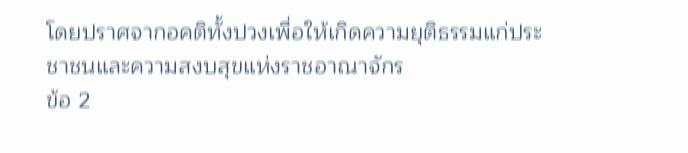โดยปราศจากอคติทั้งปวงเพื่อให้เกิดความยุติธรรมแก่ประชาชนและความสงบสุขแห่งราชอาณาจักร
ข้อ 2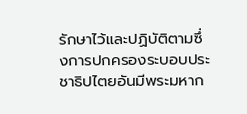รักษาไว้และปฏิบัติตามซึ่งการปกครองระบอบประชาธิปไตยอันมีพระมหาก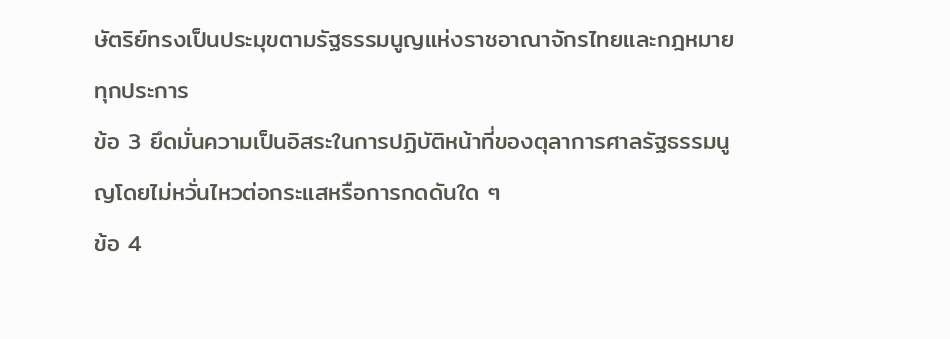ษัตริย์ทรงเป็นประมุขตามรัฐธรรมนูญแห่งราชอาณาจักรไทยและกฎหมายทุกประการ
ข้อ 3 ยึดมั่นความเป็นอิสระในการปฏิบัติหน้าที่ของตุลาการศาลรัฐธรรมนูญโดยไม่หวั่นไหวต่อกระแสหรือการกดดันใด ๆ
ข้อ 4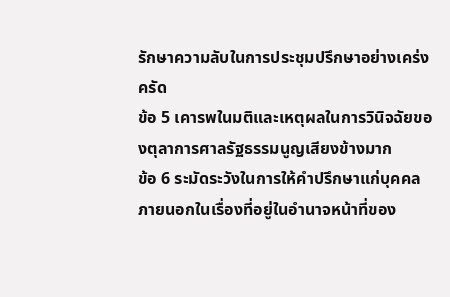รักษาความลับในการประชุมปรึกษาอย่างเคร่งครัด
ข้อ 5 เคารพในมติและเหตุผลในการวินิจฉัยของตุลาการศาลรัฐธรรมนูญเสียงข้างมาก
ข้อ 6 ระมัดระวังในการให้คำปรึกษาแก่บุคคลภายนอกในเรื่องที่อยู่ในอำนาจหน้าที่ของ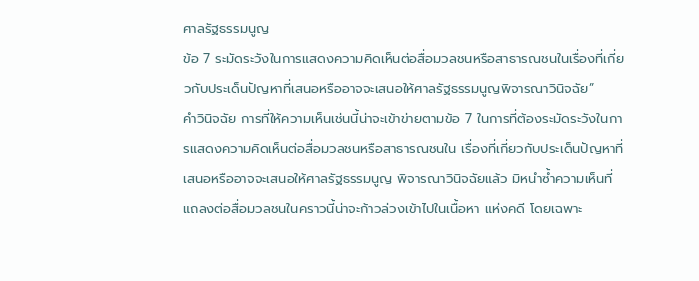ศาลรัฐธรรมนูญ
ข้อ 7 ระมัดระวังในการแสดงความคิดเห็นต่อสื่อมวลชนหรือสาธารณชนในเรื่องที่เกี่ยวกับประเด็นปัญหาที่เสนอหรืออาจจะเสนอให้ศาลรัฐธรรมนูญพิจารณาวินิจฉัย”
คำวินิจฉัย การที่ให้ความเห็นเช่นนี้น่าจะเข้าข่ายตามข้อ 7 ในการที่ต้องระมัดระวังในการแสดงความคิดเห็นต่อสื่อมวลชนหรือสาธารณชนใน เรื่องที่เกี่ยวกับประเด็นปัญหาที่เสนอหรืออาจจะเสนอให้ศาลรัฐธรรมนูญ พิจารณาวินิจฉัยแล้ว มิหนำซ้ำความเห็นที่แถลงต่อสื่อมวลชนในคราวนี้น่าจะก้าวล่วงเข้าไปในเนื้อหา แห่งคดี โดยเฉพาะ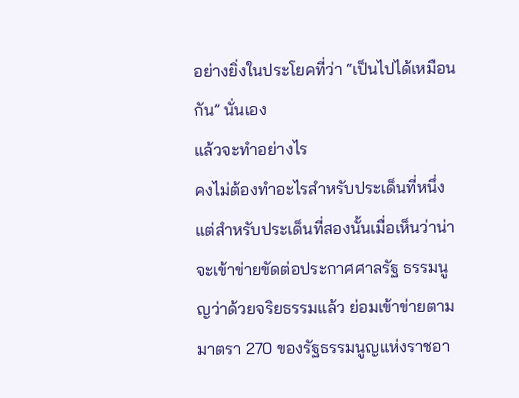อย่างยิ่งในประโยคที่ว่า “เป็นไปได้เหมือนกัน” นั่นเอง
แล้วจะทำอย่างไร
คงไม่ต้องทำอะไรสำหรับประเด็นที่หนึ่ง แต่สำหรับประเด็นที่สองนั้นเมื่อเห็นว่าน่าจะเข้าข่ายขัดต่อประกาศศาลรัฐ ธรรมนูญว่าด้วยจริยธรรมแล้ว ย่อมเข้าข่ายตามมาตรา 270 ของรัฐธรรมนูญแห่งราชอา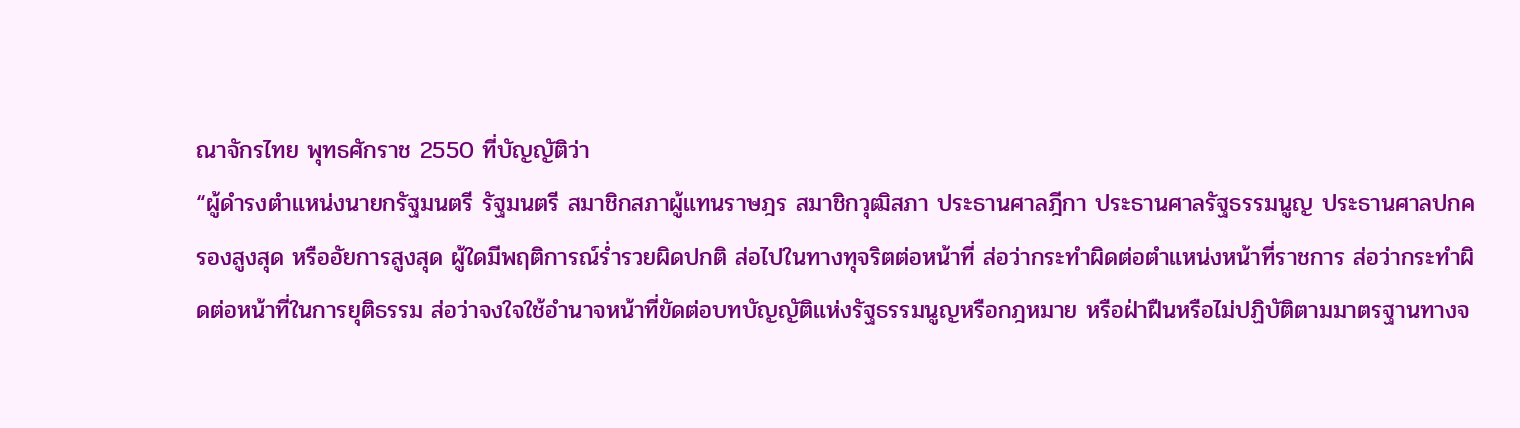ณาจักรไทย พุทธศักราช 2550 ที่บัญญัติว่า
“ผู้ดำรงตำแหน่งนายกรัฐมนตรี รัฐมนตรี สมาชิกสภาผู้แทนราษฎร สมาชิกวุฒิสภา ประธานศาลฎีกา ประธานศาลรัฐธรรมนูญ ประธานศาลปกครองสูงสุด หรืออัยการสูงสุด ผู้ใดมีพฤติการณ์ร่ำรวยผิดปกติ ส่อไปในทางทุจริตต่อหน้าที่ ส่อว่ากระทำผิดต่อตำแหน่งหน้าที่ราชการ ส่อว่ากระทำผิดต่อหน้าที่ในการยุติธรรม ส่อว่าจงใจใช้อำนาจหน้าที่ขัดต่อบทบัญญัติแห่งรัฐธรรมนูญหรือกฎหมาย หรือฝ่าฝืนหรือไม่ปฏิบัติตามมาตรฐานทางจ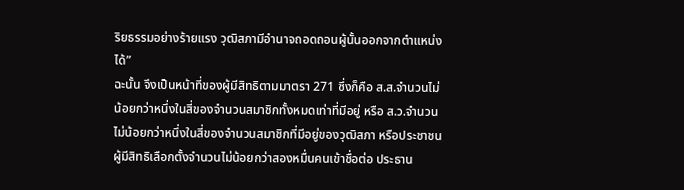ริยธรรมอย่างร้ายแรง วุฒิสภามีอำนาจถอดถอนผู้นั้นออกจากตำแหน่งได้”
ฉะนั้น จึงเป็นหน้าที่ของผู้มีสิทธิตามมาตรา 271 ซึ่งก็คือ ส.ส.จำนวนไม่น้อยกว่าหนึ่งในสี่ของจำนวนสมาชิกทั้งหมดเท่าที่มีอยู่ หรือ ส.ว.จำนวนไม่น้อยกว่าหนึ่งในสี่ของจำนวนสมาชิกที่มีอยู่ของวุฒิสภา หรือประชาชนผู้มีสิทธิเลือกตั้งจำนวนไม่น้อยกว่าสองหมื่นคนเข้าชื่อต่อ ประธาน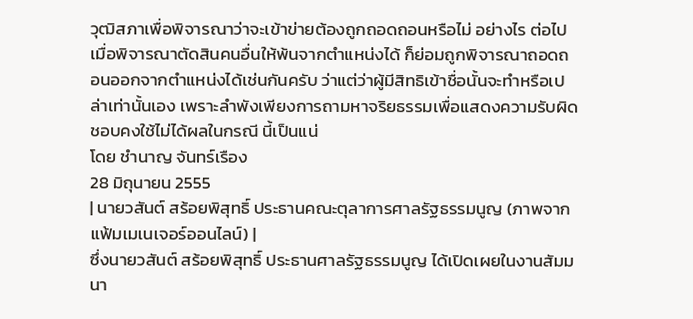วุฒิสภาเพื่อพิจารณาว่าจะเข้าข่ายต้องถูกถอดถอนหรือไม่ อย่างไร ต่อไป
เมื่อพิจารณาตัดสินคนอื่นให้พ้นจากตำแหน่งได้ ก็ย่อมถูกพิจารณาถอดถอนออกจากตำแหน่งได้เช่นกันครับ ว่าแต่ว่าผู้มีสิทธิเข้าชื่อนั้นจะทำหรือเปล่าเท่านั้นเอง เพราะลำพังเพียงการถามหาจริยธรรมเพื่อแสดงความรับผิดชอบคงใช้ไม่ได้ผลในกรณี นี้เป็นแน่
โดย ชำนาญ จันทร์เรือง
28 มิถุนายน 2555
| นายวสันต์ สร้อยพิสุทธิ์ ประธานคณะตุลาการศาลรัฐธรรมนูญ (ภาพจากแฟ้มเมเนเจอร์ออนไลน์) |
ซึ่งนายวสันต์ สร้อยพิสุทธิ์ ประธานศาลรัฐธรรมนูญ ได้เปิดเผยในงานสัมมนา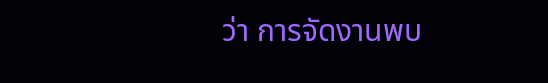ว่า การจัดงานพบ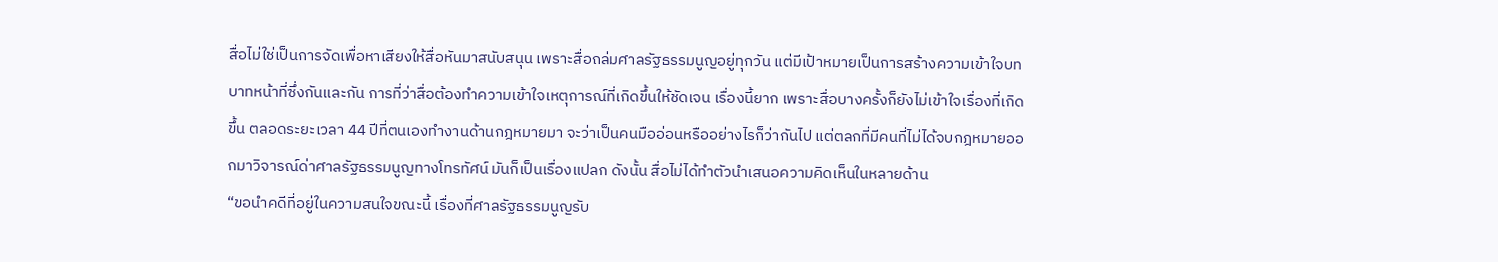สื่อไม่ใช่เป็นการจัดเพื่อหาเสียงให้สื่อหันมาสนับสนุน เพราะสื่อถล่มศาลรัฐธรรมนูญอยู่ทุกวัน แต่มีเป้าหมายเป็นการสร้างความเข้าใจบทบาทหน้าที่ซึ่งกันและกัน การที่ว่าสื่อต้องทำความเข้าใจเหตุการณ์ที่เกิดขึ้นให้ชัดเจน เรื่องนี้ยาก เพราะสื่อบางครั้งก็ยังไม่เข้าใจเรื่องที่เกิดขึ้น ตลอดระยะเวลา 44 ปีที่ตนเองทำงานด้านกฎหมายมา จะว่าเป็นคนมืออ่อนหรืออย่างไรก็ว่ากันไป แต่ตลกที่มีคนที่ไม่ได้จบกฎหมายออกมาวิจารณ์ด่าศาลรัฐธรรมนูญทางโทรทัศน์ มันก็เป็นเรื่องแปลก ดังนั้น สื่อไม่ได้ทำตัวนำเสนอความคิดเห็นในหลายด้าน
“ขอนำคดีที่อยู่ในความสนใจขณะนี้ เรื่องที่ศาลรัฐธรรมนูญรับ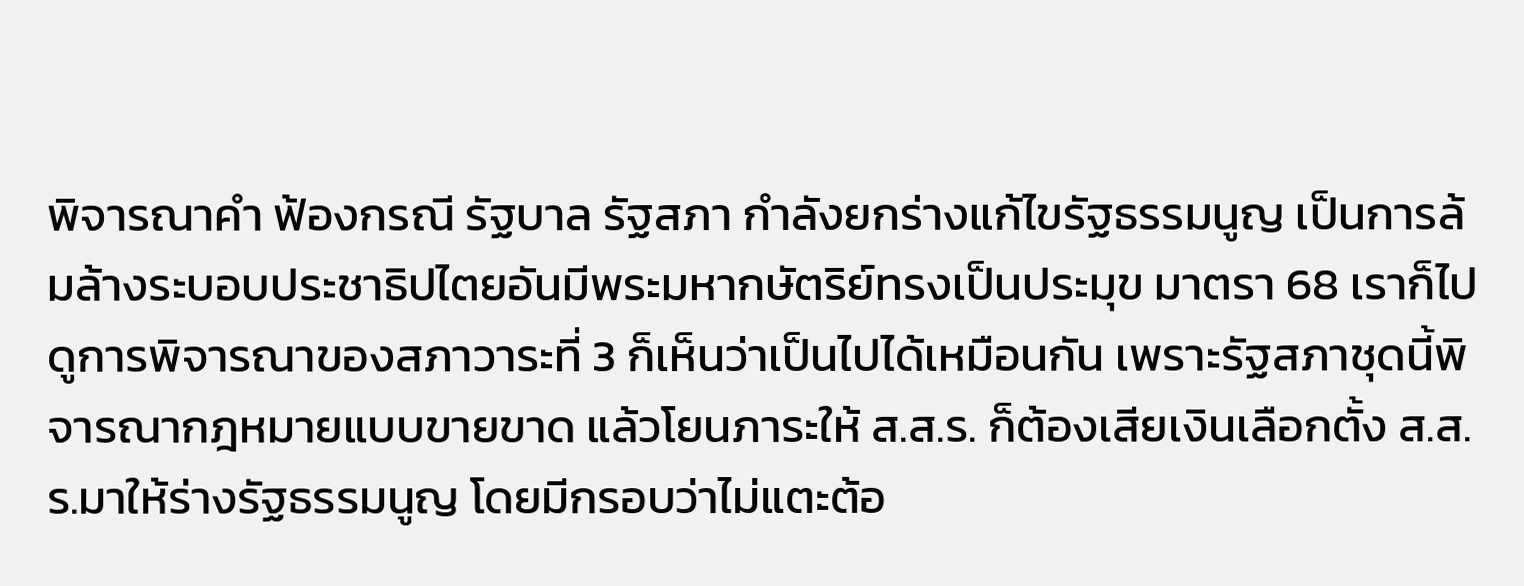พิจารณาคำ ฟ้องกรณี รัฐบาล รัฐสภา กำลังยกร่างแก้ไขรัฐธรรมนูญ เป็นการล้มล้างระบอบประชาธิปไตยอันมีพระมหากษัตริย์ทรงเป็นประมุข มาตรา 68 เราก็ไปดูการพิจารณาของสภาวาระที่ 3 ก็เห็นว่าเป็นไปได้เหมือนกัน เพราะรัฐสภาชุดนี้พิจารณากฎหมายแบบขายขาด แล้วโยนภาระให้ ส.ส.ร. ก็ต้องเสียเงินเลือกตั้ง ส.ส.ร.มาให้ร่างรัฐธรรมนูญ โดยมีกรอบว่าไม่แตะต้อ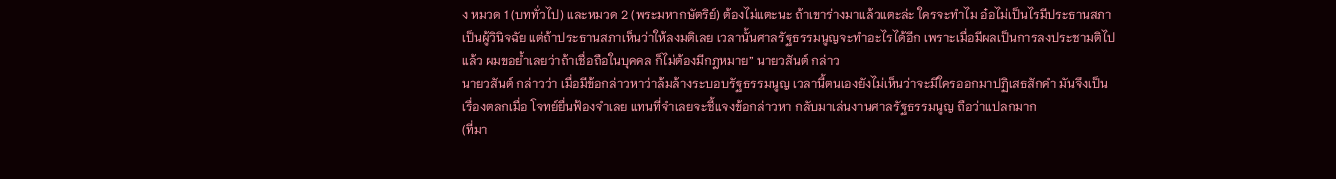ง หมวด 1 (บททั่วไป) และหมวด 2 (พระมหากษัตริย์) ต้องไม่แตะนะ ถ้าเขาร่างมาแล้วแตะล่ะ ใครจะทำไม อ๋อไม่เป็นไรมีประธานสภาเป็นผู้วินิจฉัย แต่ถ้าประธานสภาเห็นว่าให้ลงมติเลย เวลานั้นศาลรัฐธรรมนูญจะทำอะไรได้อีก เพราะเมื่อมีผลเป็นการลงประชามติไปแล้ว ผมขอย้ำเลยว่าถ้าเชื่อถือในบุคคล ก็ไม่ต้องมีกฎหมาย” นายวสันต์ กล่าว
นายวสันต์ กล่าวว่า เมื่อมีข้อกล่าวหาว่าล้มล้างระบอบรัฐธรรมนูญ เวลานี้ตนเองยังไม่เห็นว่าจะมีใครออกมาปฏิเสธสักคำ มันจึงเป็นเรื่องตลกเมื่อ โจทย์ยื่นฟ้องจำเลย แทนที่จำเลยจะชี้แจงข้อกล่าวหา กลับมาเล่นงานศาลรัฐธรรมนูญ ถือว่าแปลกมาก
(ที่มา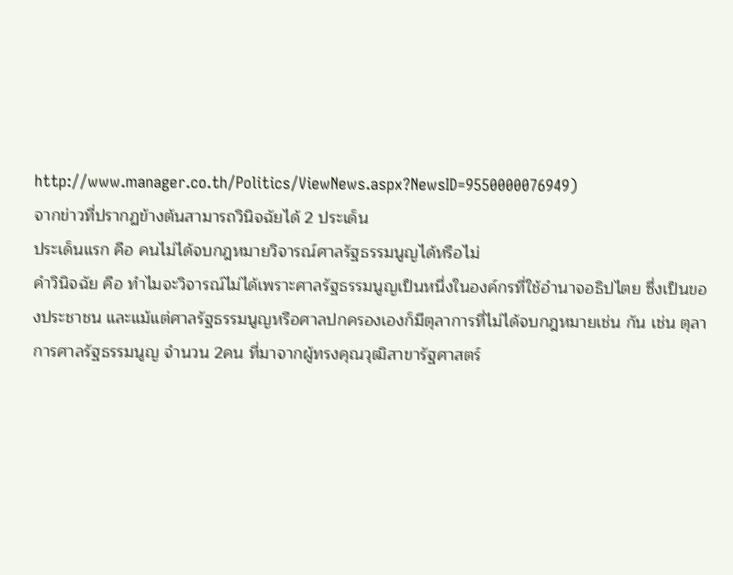http://www.manager.co.th/Politics/ViewNews.aspx?NewsID=9550000076949)
จากข่าวที่ปรากฏข้างต้นสามารถวินิจฉัยได้ 2 ประเด็น
ประเด็นแรก คือ คนไม่ได้จบกฎหมายวิจารณ์ศาลรัฐธรรมนูญได้หรือไม่
คำวินิจฉัย คือ ทำไมจะวิจารณ์ไม่ได้เพราะศาลรัฐธรรมนูญเป็นหนึ่งในองค์กรที่ใช้อำนาจอธิปไตย ซึ่งเป็นของประชาชน และแม้แต่ศาลรัฐธรรมนูญหรือศาลปกครองเองก็มีตุลาการที่ไม่ได้จบกฎหมายเช่น กัน เช่น ตุลาการศาลรัฐธรรมนูญ จำนวน 2คน ที่มาจากผู้ทรงคุณวุฒิสาขารัฐศาสตร์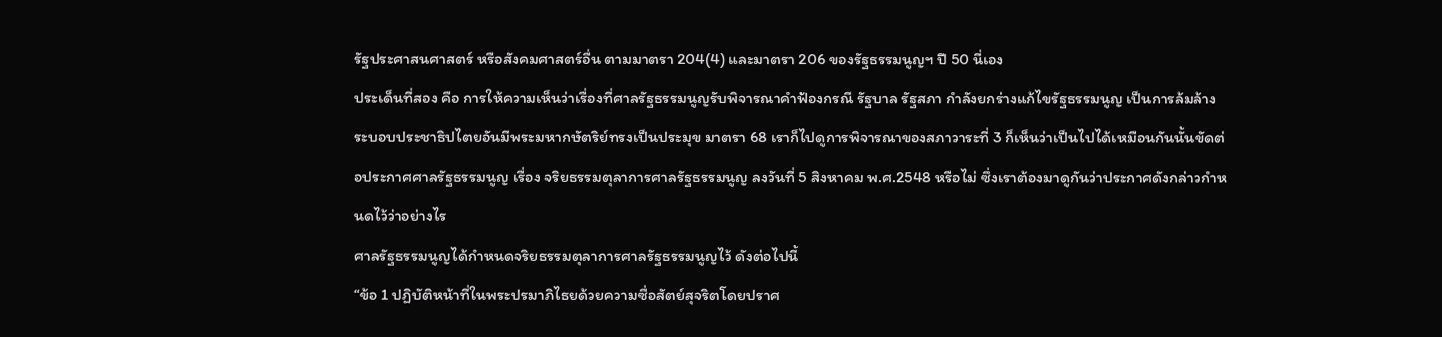รัฐประศาสนศาสตร์ หรือสังคมศาสตร์อื่น ตามมาตรา 204(4) และมาตรา 206 ของรัฐธรรมนูญฯ ปี 50 นี่เอง
ประเด็นที่สอง คือ การให้ความเห็นว่าเรื่องที่ศาลรัฐธรรมนูญรับพิจารณาคำฟ้องกรณี รัฐบาล รัฐสภา กำลังยกร่างแก้ไขรัฐธรรมนูญ เป็นการล้มล้างระบอบประชาธิปไตยอันมีพระมหากษัตริย์ทรงเป็นประมุข มาตรา 68 เราก็ไปดูการพิจารณาของสภาวาระที่ 3 ก็เห็นว่าเป็นไปได้เหมือนกันนั้นขัดต่อประกาศศาลรัฐธรรมนูญ เรื่อง จริยธรรมตุลาการศาลรัฐธรรมนูญ ลงวันที่ 5 สิงหาคม พ.ศ.2548 หรือไม่ ซึ่งเราต้องมาดูกันว่าประกาศดังกล่าวกำหนดไว้ว่าอย่างไร
ศาลรัฐธรรมนูญได้กำหนดจริยธรรมตุลาการศาลรัฐธรรมนูญไว้ ดังต่อไปนี้
“ข้อ 1 ปฏิบัติหน้าที่ในพระปรมาภิไธยด้วยความซื่อสัตย์สุจริตโดยปราศ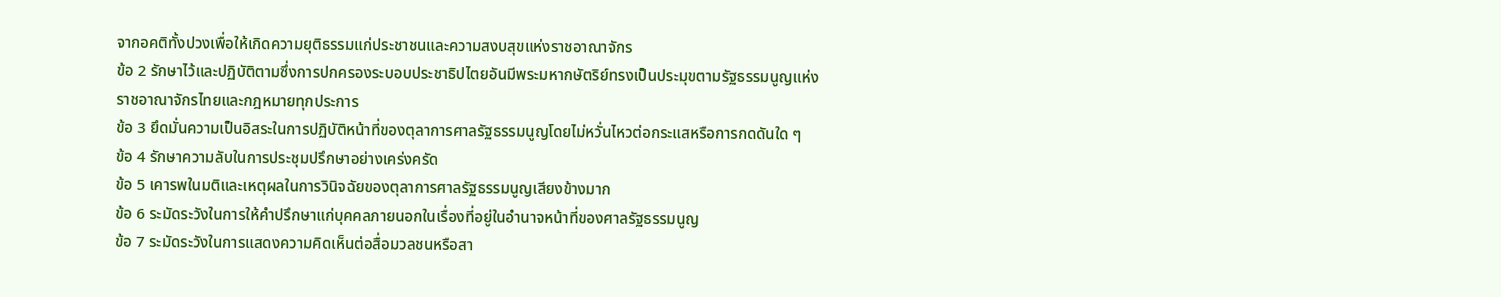จากอคติทั้งปวงเพื่อให้เกิดความยุติธรรมแก่ประชาชนและความสงบสุขแห่งราชอาณาจักร
ข้อ 2 รักษาไว้และปฏิบัติตามซึ่งการปกครองระบอบประชาธิปไตยอันมีพระมหากษัตริย์ทรงเป็นประมุขตามรัฐธรรมนูญแห่งราชอาณาจักรไทยและกฎหมายทุกประการ
ข้อ 3 ยึดมั่นความเป็นอิสระในการปฏิบัติหน้าที่ของตุลาการศาลรัฐธรรมนูญโดยไม่หวั่นไหวต่อกระแสหรือการกดดันใด ๆ
ข้อ 4 รักษาความลับในการประชุมปรึกษาอย่างเคร่งครัด
ข้อ 5 เคารพในมติและเหตุผลในการวินิจฉัยของตุลาการศาลรัฐธรรมนูญเสียงข้างมาก
ข้อ 6 ระมัดระวังในการให้คำปรึกษาแก่บุคคลภายนอกในเรื่องที่อยู่ในอำนาจหน้าที่ของศาลรัฐธรรมนูญ
ข้อ 7 ระมัดระวังในการแสดงความคิดเห็นต่อสื่อมวลชนหรือสา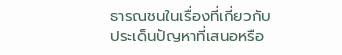ธารณชนในเรื่องที่เกี่ยวกับประเด็นปัญหาที่เสนอหรือ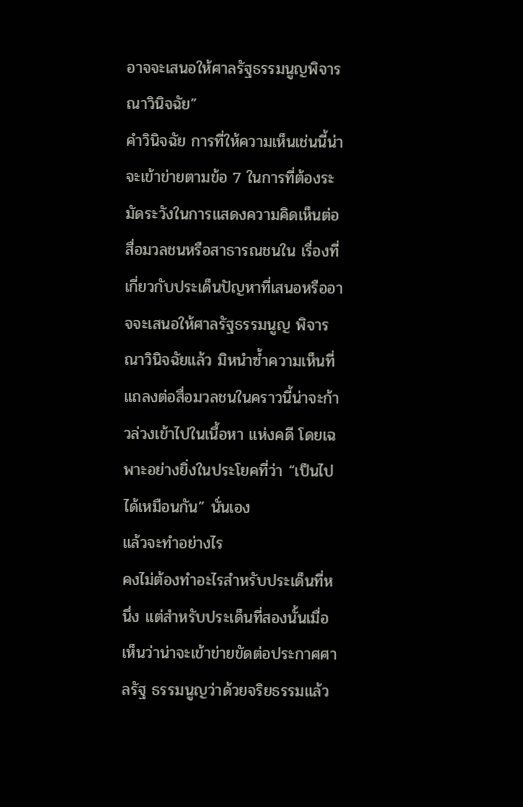อาจจะเสนอให้ศาลรัฐธรรมนูญพิจารณาวินิจฉัย”
คำวินิจฉัย การที่ให้ความเห็นเช่นนี้น่าจะเข้าข่ายตามข้อ 7 ในการที่ต้องระมัดระวังในการแสดงความคิดเห็นต่อสื่อมวลชนหรือสาธารณชนใน เรื่องที่เกี่ยวกับประเด็นปัญหาที่เสนอหรืออาจจะเสนอให้ศาลรัฐธรรมนูญ พิจารณาวินิจฉัยแล้ว มิหนำซ้ำความเห็นที่แถลงต่อสื่อมวลชนในคราวนี้น่าจะก้าวล่วงเข้าไปในเนื้อหา แห่งคดี โดยเฉพาะอย่างยิ่งในประโยคที่ว่า “เป็นไปได้เหมือนกัน” นั่นเอง
แล้วจะทำอย่างไร
คงไม่ต้องทำอะไรสำหรับประเด็นที่หนึ่ง แต่สำหรับประเด็นที่สองนั้นเมื่อเห็นว่าน่าจะเข้าข่ายขัดต่อประกาศศาลรัฐ ธรรมนูญว่าด้วยจริยธรรมแล้ว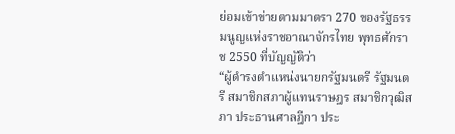ย่อมเข้าข่ายตามมาตรา 270 ของรัฐธรรมนูญแห่งราชอาณาจักรไทย พุทธศักราช 2550 ที่บัญญัติว่า
“ผู้ดำรงตำแหน่งนายกรัฐมนตรี รัฐมนตรี สมาชิกสภาผู้แทนราษฎร สมาชิกวุฒิสภา ประธานศาลฎีกา ประ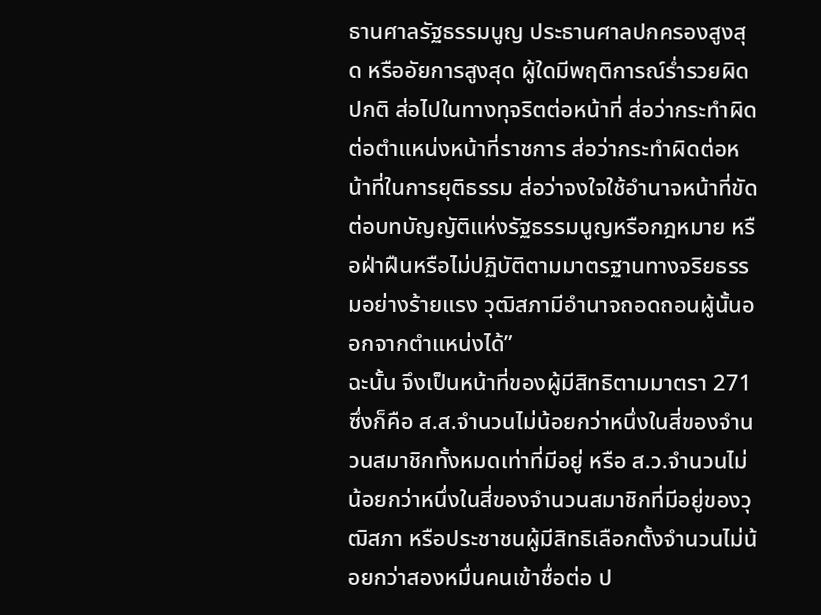ธานศาลรัฐธรรมนูญ ประธานศาลปกครองสูงสุด หรืออัยการสูงสุด ผู้ใดมีพฤติการณ์ร่ำรวยผิดปกติ ส่อไปในทางทุจริตต่อหน้าที่ ส่อว่ากระทำผิดต่อตำแหน่งหน้าที่ราชการ ส่อว่ากระทำผิดต่อหน้าที่ในการยุติธรรม ส่อว่าจงใจใช้อำนาจหน้าที่ขัดต่อบทบัญญัติแห่งรัฐธรรมนูญหรือกฎหมาย หรือฝ่าฝืนหรือไม่ปฏิบัติตามมาตรฐานทางจริยธรรมอย่างร้ายแรง วุฒิสภามีอำนาจถอดถอนผู้นั้นออกจากตำแหน่งได้”
ฉะนั้น จึงเป็นหน้าที่ของผู้มีสิทธิตามมาตรา 271 ซึ่งก็คือ ส.ส.จำนวนไม่น้อยกว่าหนึ่งในสี่ของจำนวนสมาชิกทั้งหมดเท่าที่มีอยู่ หรือ ส.ว.จำนวนไม่น้อยกว่าหนึ่งในสี่ของจำนวนสมาชิกที่มีอยู่ของวุฒิสภา หรือประชาชนผู้มีสิทธิเลือกตั้งจำนวนไม่น้อยกว่าสองหมื่นคนเข้าชื่อต่อ ป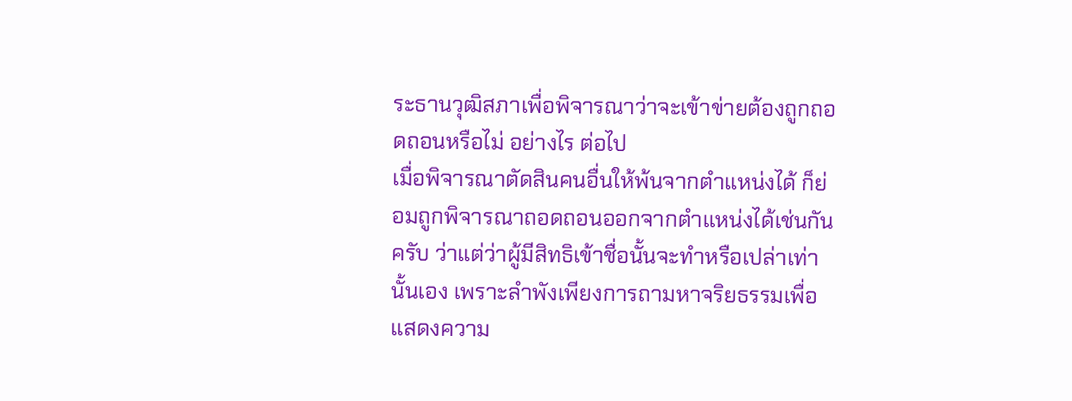ระธานวุฒิสภาเพื่อพิจารณาว่าจะเข้าข่ายต้องถูกถอดถอนหรือไม่ อย่างไร ต่อไป
เมื่อพิจารณาตัดสินคนอื่นให้พ้นจากตำแหน่งได้ ก็ย่อมถูกพิจารณาถอดถอนออกจากตำแหน่งได้เช่นกันครับ ว่าแต่ว่าผู้มีสิทธิเข้าชื่อนั้นจะทำหรือเปล่าเท่านั้นเอง เพราะลำพังเพียงการถามหาจริยธรรมเพื่อแสดงความ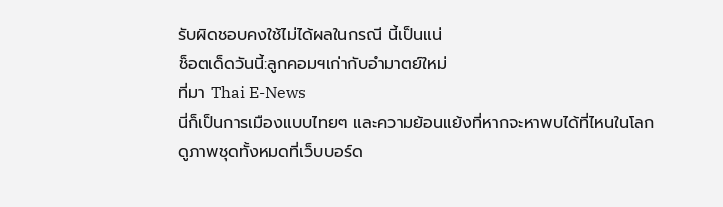รับผิดชอบคงใช้ไม่ได้ผลในกรณี นี้เป็นแน่
ช็อตเด็ดวันนี้:ลูกคอมฯเก่ากับอำมาตย์ใหม่
ที่มา Thai E-News
นี่ก็เป็นการเมืองแบบไทยๆ และความย้อนแย้งที่หากจะหาพบได้ที่ไหนในโลก
ดูภาพชุดทั้งหมดที่เว็บบอร์ด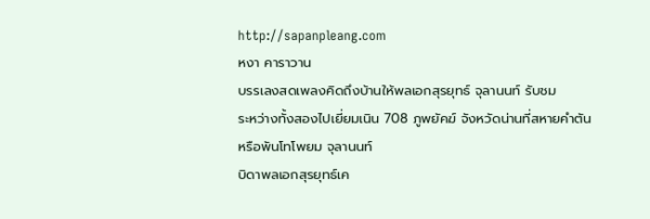http://sapanpleang.com
หงา คาราวาน
บรรเลงสดเพลงคิดถึงบ้านให้พลเอกสุรยุทธ์ จุลานนท์ รับชม
ระหว่างทั้งสองไปเยี่ยมเนิน 708 ภูพยัคฆ์ จังหวัดน่านที่สหายคำตัน
หรือพันโทโพยม จุลานนท์
บิดาพลเอกสุรยุทธ์เค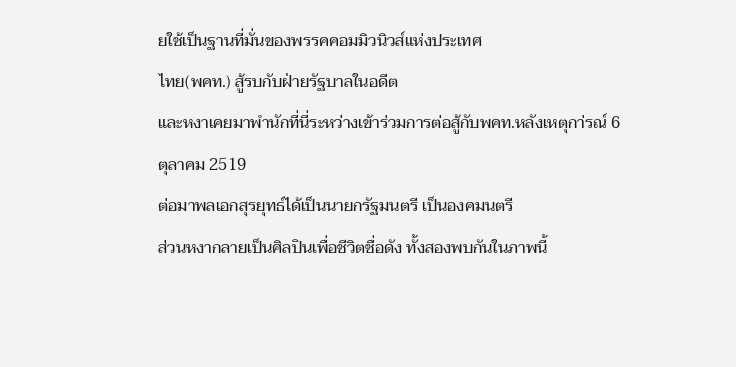ยใช้เป็นฐานที่มั่นของพรรคคอมมิวนิวส์แห่งประเทศ
ไทย(พคท.) สู้รบกับฝ่ายรัฐบาลในอดีต
และหงาเคยมาพำนักที่นี่ระหว่างเข้าร่วมการต่อสู้กับพคท.หลังเหตุกา่รณ์ 6
ตุลาคม 2519
ต่อมาพลเอกสุรยุทธ์ได้เป็นนายกรัฐมนตรี เป็นองคมนตรี
ส่วนหงากลายเป็นศิลปินเพื่อชีวิตชื่อดัง ทั้งสองพบกันในภาพนี้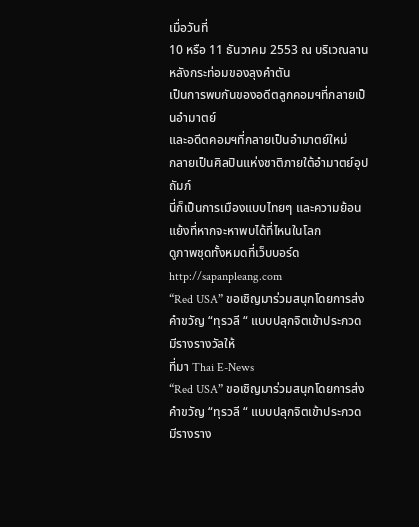เมื่อวันที่
10 หรือ 11 ธันวาคม 2553 ณ บริเวณลานหลังกระท่อมของลุงคำตัน
เป็นการพบกันของอดีตลูกคอมฯที่กลายเป็นอำมาตย์
และอดีตคอมฯที่กลายเป็นอำมาตย์ใหม่
กลายเป็นศิลปินแห่งชาติภายใต้อำมาตย์อุปถัมภ์
นี่ก็เป็นการเมืองแบบไทยๆ และความย้อนแย้งที่หากจะหาพบได้ที่ไหนในโลก
ดูภาพชุดทั้งหมดที่เว็บบอร์ด http://sapanpleang.com
“Red USA” ขอเชิญมาร่วมสนุกโดยการส่งคำขวัญ “ทุรวลี “ แบบปลุกจิตเข้าประกวด มีรางรางวัลให้
ที่มา Thai E-News
“Red USA” ขอเชิญมาร่วมสนุกโดยการส่งคำขวัญ “ทุรวลี “ แบบปลุกจิตเข้าประกวด มีรางราง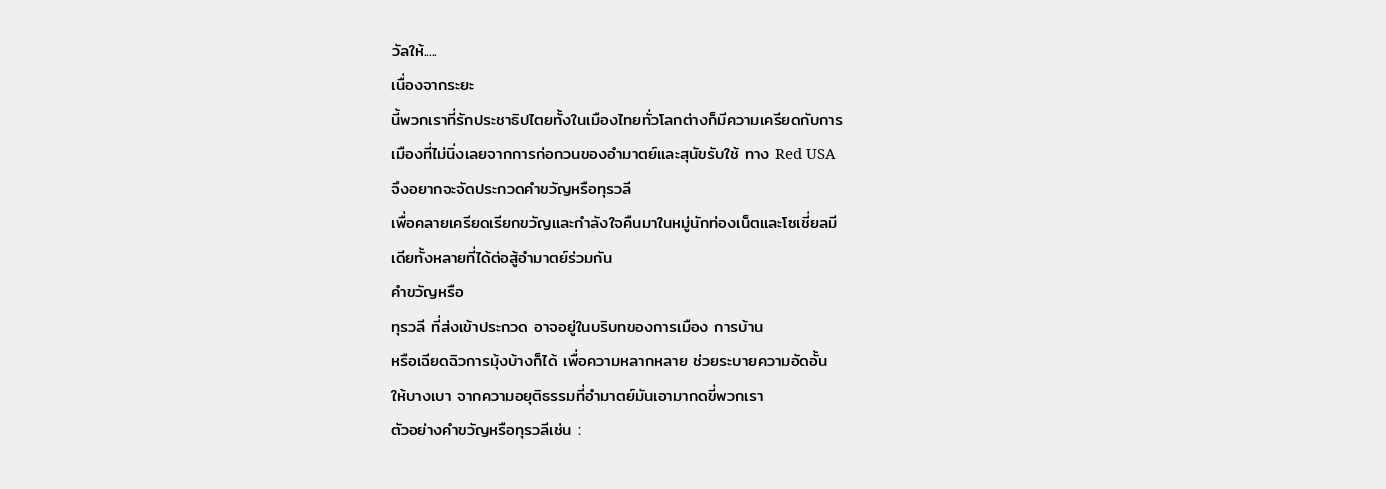วัลให้.....
เนื่องจากระยะ
นี้พวกเราที่รักประชาธิปไตยทั้งในเมืองไทยทั่วโลกต่างก็มีความเครียดกับการ
เมืองที่ไม่นิ่งเลยจากการก่อกวนของอำมาตย์และสุนัขรับใช้ ทาง Red USA
จึงอยากจะจัดประกวดคำขวัญหรือทุรวลี
เพื่อคลายเครียดเรียกขวัญและกำลังใจคืนมาในหมู่นักท่องเน็ตและโซเชี่ยลมี
เดียทั้งหลายที่ได้ต่อสู้อำมาตย์ร่วมกัน
คำขวัญหรือ
ทุรวลี ที่ส่งเข้าประกวด อาจอยู่ในบริบทของการเมือง การบ้าน
หรือเฉียดฉิวการมุ้งบ้างก็ได้ เพื่อความหลากหลาย ช่วยระบายความอัดอั้น
ให้บางเบา จากความอยุติธรรมที่อำมาตย์มันเอามากดขี่พวกเรา
ตัวอย่างคำขวัญหรือทุรวลีเช่น :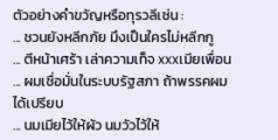ตัวอย่างคำขวัญหรือทุรวลีเช่น :
... ชวนยังหลีกภัย มึงเป็นใครไม่หลีกกู
... ตีหน้าเศร้า เล่าความเท็จ xxxเมียเพื่อน
... ผมเชื่อมั่นในระบบรัฐสภา ถ้าพรรคผมได้เปรียบ
... นมเมียไว้ให้ผัว นมวัวไว้ให้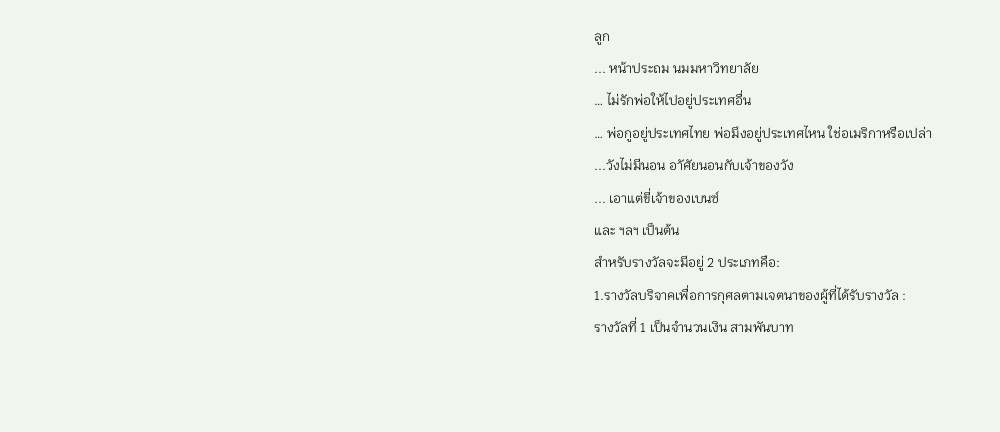ลูก
... หน้าประถม นมมหาวิทยาลัย
… ไม่รักพ่อให้ไปอยู่ประเทศอื่น
… พ่อกูอยู่ประเทศไทย พ่อมึงอยู่ประเทศไหน ใช่อเมริกาหรือเปล่า
...วังไม่มีนอน อาัศัยนอนกับเจ้าของวัง
... เอาแต่ขี่เจ้าของเบนซ์
และ ฯลฯ เป็นต้น
สำหรับรางวัลจะมีอยู่ 2 ประเภทคือ:
1.รางวัลบริจาคเพื่อการกุศลตามเจตนาของผู้ที่ได้รับรางวัล :
รางวัลที่ 1 เป็นจำนวนเงิน สามพันบาท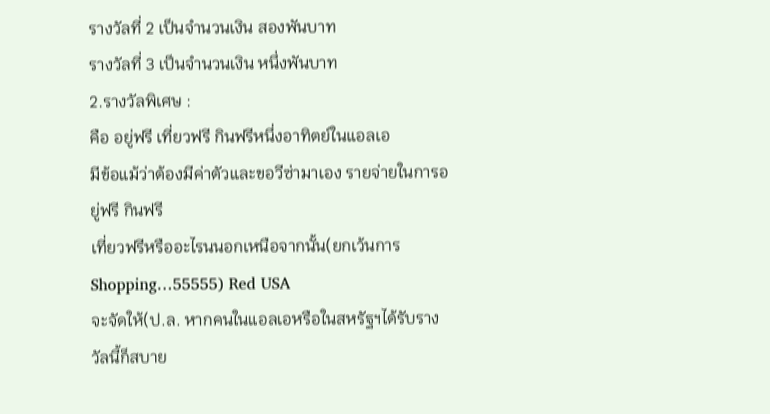รางวัลที่ 2 เป็นจำนวนเงิน สองพันบาท
รางวัลที่ 3 เป็นจำนวนเงิน หนึ่งพันบาท
2.รางวัลพิเศษ :
คือ อยู่ฟรี เที่ยวฟรี กินฟรีหนึ่งอาทิตย์ในแอลเอ
มีข้อแม้ว่าต้องมีค่าตัวและขอวีซ่ามาเอง รายจ่ายในการอยู่ฟรี กินฟรี
เที่ยวฟรีหรืออะไรนนอกเหนือจากนั้น(ยกเว้นการ Shopping…55555) Red USA
จะจัดให้(ป.ล. หากคนในแอลเอหรือในสหรัฐฯได้รับรางวัลนี้ก็สบาย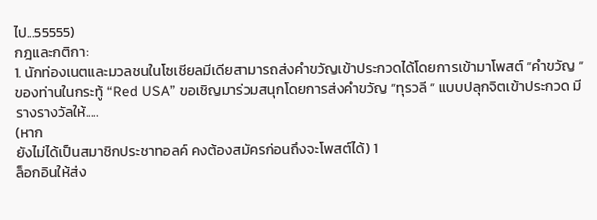ไป...55555)
กฎและกติกา:
1. นักท่องเนตและมวลชนในโซเชียลมีเดียสามารถส่งคำขวัญเข้าประกวดได้โดยการเข้ามาโพสต์ “คำขวัญ “ ของท่านในกระทู้ “Red USA” ขอเชิญมาร่วมสนุกโดยการส่งคำขวัญ “ทุรวลี “ แบบปลุกจิตเข้าประกวด มีรางรางวัลให้.....
(หาก
ยังไม่ได้เป็นสมาชิกประชาทอลค์ คงต้องสมัครก่อนถึงจะโพสต์ได้) 1
ล็อกอินให้ส่ง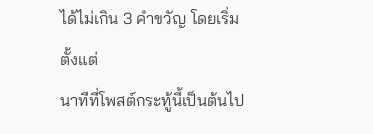ได้ไม่เกิน 3 คำขวัญ โดยเริ่มตั้งแต่
นาทีที่โพสต์กระทู้นี้เป็นต้นไป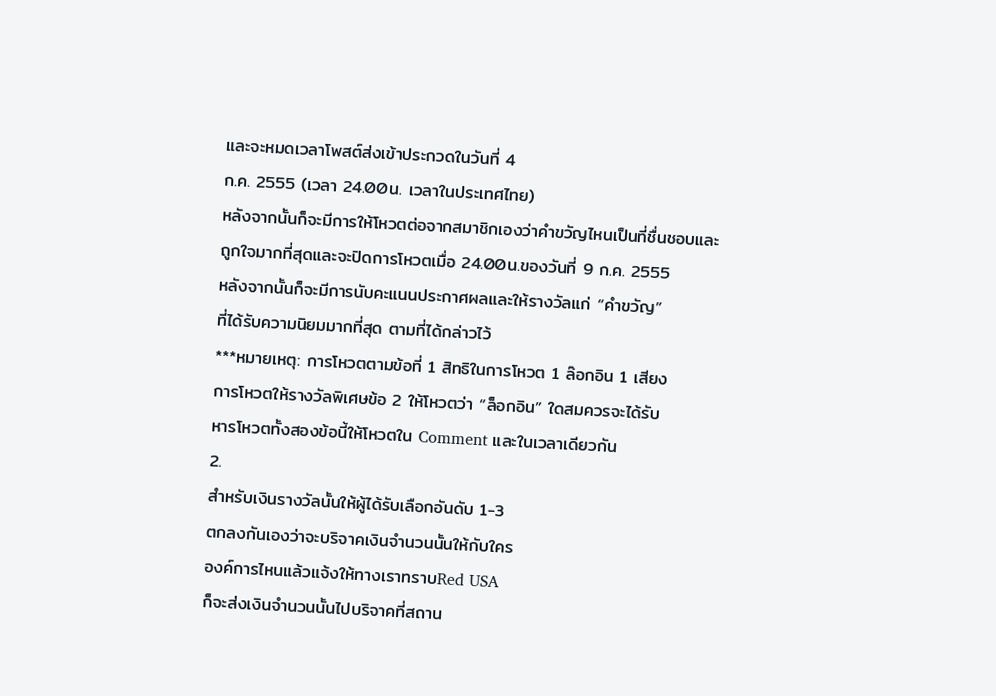และจะหมดเวลาโพสต์ส่งเข้าประกวดในวันที่ 4
ก.ค. 2555 (เวลา 24.00น. เวลาในประเทศไทย)
หลังจากนั้นก็จะมีการให้โหวตต่อจากสมาชิกเองว่าคำขวัญไหนเป็นที่ชื่นชอบและ
ถูกใจมากที่สุดและจะปิดการโหวตเมื่อ 24.00น.ของวันที่ 9 ก.ค. 2555
หลังจากนั้นก็จะมีการนับคะแนนประกาศผลและให้รางวัลแก่ “คำขวัญ”
ที่ได้รับความนิยมมากที่สุด ตามที่ได้กล่าวไว้
***หมายเหตุ: การโหวตตามข้อที่ 1 สิทธิในการโหวต 1 ล๊อกอิน 1 เสียง
การโหวตให้รางวัลพิเศษข้อ 2 ให้โหวตว่า “ล็อกอิน” ใดสมควรจะได้รับ
หารโหวตทั้งสองข้อนี้ให้โหวตใน Comment และในเวลาเดียวกัน
2.
สำหรับเงินรางวัลนั้นให้ผู้ได้รับเลือกอันดับ 1-3
ตกลงกันเองว่าจะบริจาคเงินจำนวนนั้นให้กับใคร
องค์การไหนแล้วแจ้งให้ทางเราทราบRed USA
ก็จะส่งเงินจำนวนนั้นไปบริจาคที่สถาน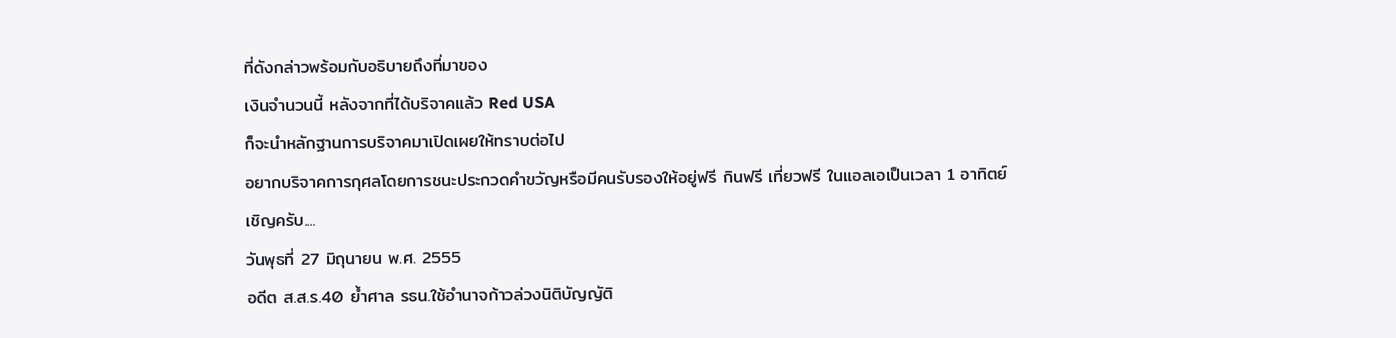ที่ดังกล่าวพร้อมกับอธิบายถึงที่มาของ
เงินจำนวนนี้ หลังจากที่ได้บริจาคแล้ว Red USA
ก็จะนำหลักฐานการบริจาคมาเปิดเผยให้ทราบต่อไป
อยากบริจาคการกุศลโดยการชนะประกวดคำขวัญหรือมีคนรับรองให้อยู่ฟรี กินฟรี เที่ยวฟรี ในแอลเอเป็นเวลา 1 อาทิตย์
เชิญครับ....
วันพุธที่ 27 มิถุนายน พ.ศ. 2555
อดีต ส.ส.ร.40 ย้ำศาล รธน.ใช้อำนาจก้าวล่วงนิติบัญญัติ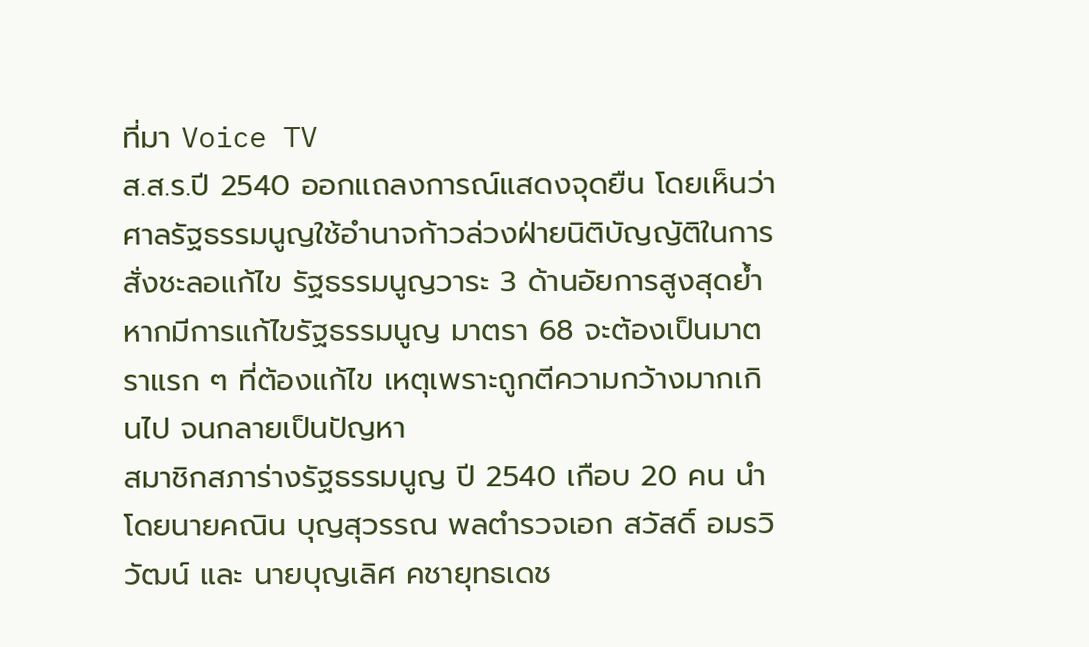ที่มา Voice TV
ส.ส.ร.ปี 2540 ออกแถลงการณ์แสดงจุดยืน โดยเห็นว่าศาลรัฐธรรมนูญใช้อำนาจก้าวล่วงฝ่ายนิติบัญญัติในการสั่งชะลอแก้ไข รัฐธรรมนูญวาระ 3 ด้านอัยการสูงสุดย้ำหากมีการแก้ไขรัฐธรรมนูญ มาตรา 68 จะต้องเป็นมาตราแรก ๆ ที่ต้องแก้ไข เหตุเพราะถูกตีความกว้างมากเกินไป จนกลายเป็นปัญหา
สมาชิกสภาร่างรัฐธรรมนูญ ปี 2540 เกือบ 20 คน นำโดยนายคณิน บุญสุวรรณ พลตำรวจเอก สวัสดิ์ อมรวิวัฒน์ และ นายบุญเลิศ คชายุทธเดช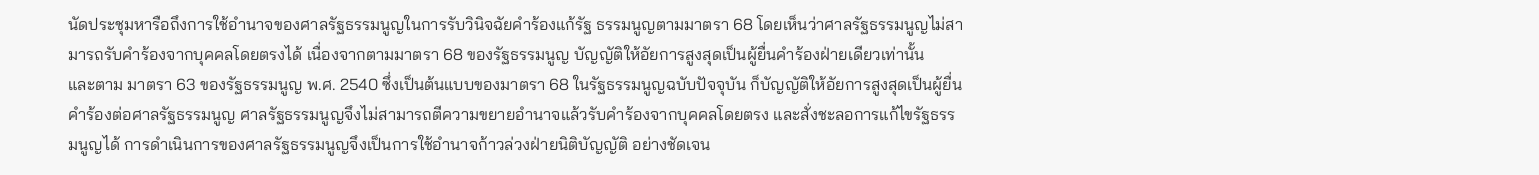นัดประชุมหารือถึงการใช้อำนาจของศาลรัฐธรรมนูญในการรับวินิจฉัยคำร้องแก้รัฐ ธรรมนูญตามมาตรา 68 โดยเห็นว่าศาลรัฐธรรมนูญไม่สามารถรับคำร้องจากบุคคลโดยตรงได้ เนื่องจากตามมาตรา 68 ของรัฐธรรมนูญ บัญญัติให้อัยการสูงสุดเป็นผู้ยื่นคำร้องฝ่ายเดียวเท่านั้น
และตาม มาตรา 63 ของรัฐธรรมนูญ พ.ศ. 2540 ซึ่งเป็นต้นแบบของมาตรา 68 ในรัฐธรรมนูญฉบับปัจจุบัน ก็บัญญัติให้อัยการสูงสุดเป็นผู้ยื่นคำร้องต่อศาลรัฐธรรมนูญ ศาลรัฐธรรมนูญจึงไม่สามารถตีความขยายอำนาจแล้วรับคำร้องจากบุคคลโดยตรง และสั่งชะลอการแก้ไขรัฐธรรมนูญได้ การดำเนินการของศาลรัฐธรรมนูญจึงเป็นการใช้อำนาจก้าวล่วงฝ่ายนิติบัญญัติ อย่างชัดเจน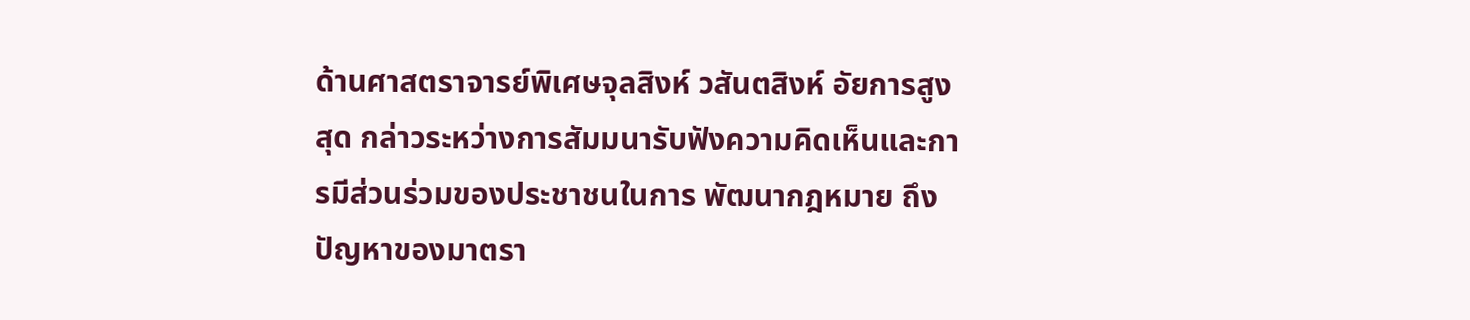ด้านศาสตราจารย์พิเศษจุลสิงห์ วสันตสิงห์ อัยการสูงสุด กล่าวระหว่างการสัมมนารับฟังความคิดเห็นและการมีส่วนร่วมของประชาชนในการ พัฒนากฎหมาย ถึงปัญหาของมาตรา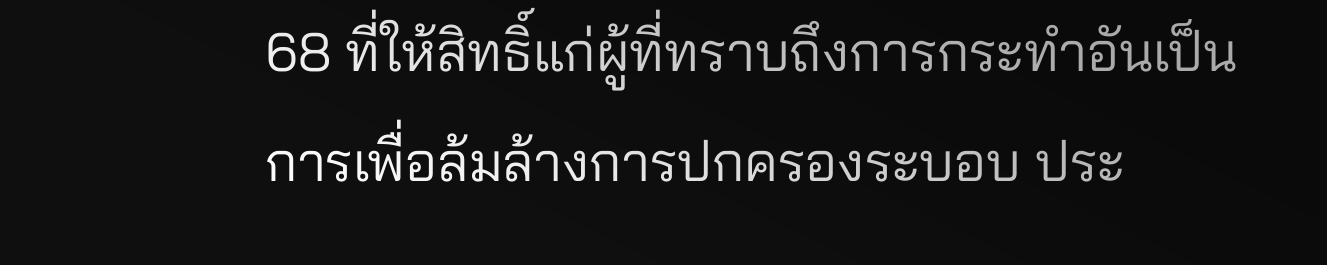68 ที่ให้สิทธิ์แก่ผู้ที่ทราบถึงการกระทำอันเป็นการเพื่อล้มล้างการปกครองระบอบ ประ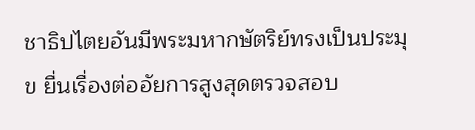ชาธิปไตยอันมีพระมหากษัตริย์ทรงเป็นประมุข ยื่นเรื่องต่ออัยการสูงสุดตรวจสอบ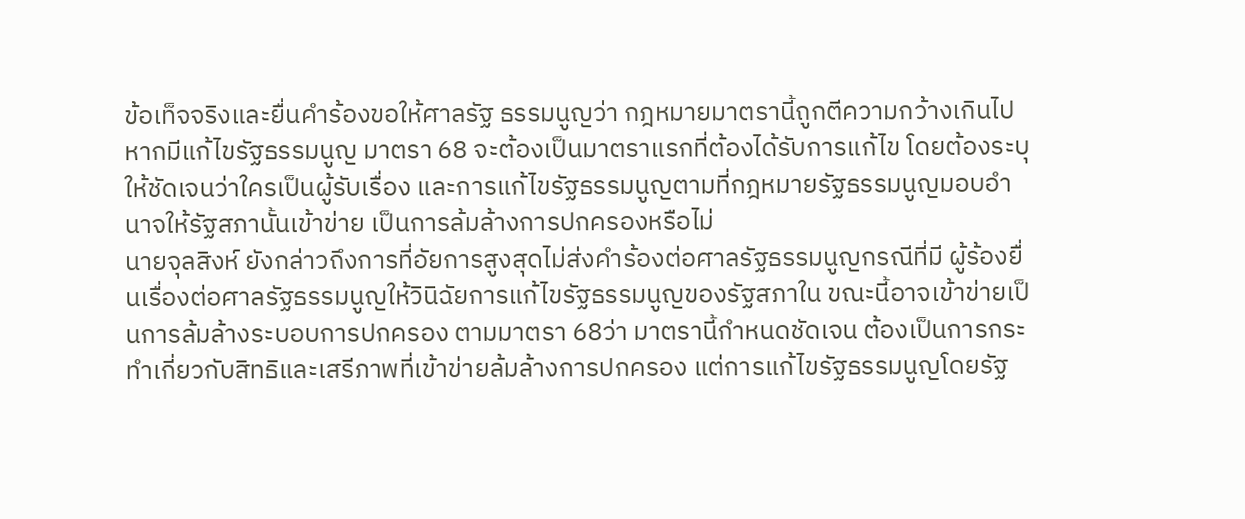ข้อเท็จจริงและยื่นคำร้องขอให้ศาลรัฐ ธรรมนูญว่า กฎหมายมาตรานี้ถูกตีความกว้างเกินไป หากมีแก้ไขรัฐธรรมนูญ มาตรา 68 จะต้องเป็นมาตราแรกที่ต้องได้รับการแก้ไข โดยต้องระบุให้ชัดเจนว่าใครเป็นผู้รับเรื่อง และการแก้ไขรัฐธรรมนูญตามที่กฎหมายรัฐธรรมนูญมอบอำนาจให้รัฐสภานั้นเข้าข่าย เป็นการล้มล้างการปกครองหรือไม่
นายจุลสิงห์ ยังกล่าวถึงการที่อัยการสูงสุดไม่ส่งคำร้องต่อศาลรัฐธรรมนูญกรณีที่มี ผู้ร้องยื่นเรื่องต่อศาลรัฐธรรมนูญให้วินิฉัยการแก้ไขรัฐธรรมนูญของรัฐสภาใน ขณะนี้อาจเข้าข่ายเป็นการล้มล้างระบอบการปกครอง ตามมาตรา 68ว่า มาตรานี้กำหนดชัดเจน ต้องเป็นการกระทำเกี่ยวกับสิทธิและเสรีภาพที่เข้าข่ายล้มล้างการปกครอง แต่การแก้ไขรัฐธรรมนูญโดยรัฐ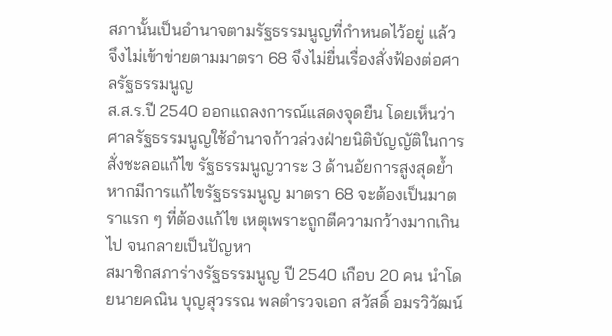สภานั้นเป็นอำนาจตามรัฐธรรมนูญที่กำหนดไว้อยู่ แล้ว จึงไม่เข้าข่ายตามมาตรา 68 จึงไม่ยื่นเรื่องสั่งฟ้องต่อศาลรัฐธรรมนูญ
ส.ส.ร.ปี 2540 ออกแถลงการณ์แสดงจุดยืน โดยเห็นว่าศาลรัฐธรรมนูญใช้อำนาจก้าวล่วงฝ่ายนิติบัญญัติในการสั่งชะลอแก้ไข รัฐธรรมนูญวาระ 3 ด้านอัยการสูงสุดย้ำหากมีการแก้ไขรัฐธรรมนูญ มาตรา 68 จะต้องเป็นมาตราแรก ๆ ที่ต้องแก้ไข เหตุเพราะถูกตีความกว้างมากเกินไป จนกลายเป็นปัญหา
สมาชิกสภาร่างรัฐธรรมนูญ ปี 2540 เกือบ 20 คน นำโดยนายคณิน บุญสุวรรณ พลตำรวจเอก สวัสดิ์ อมรวิวัฒน์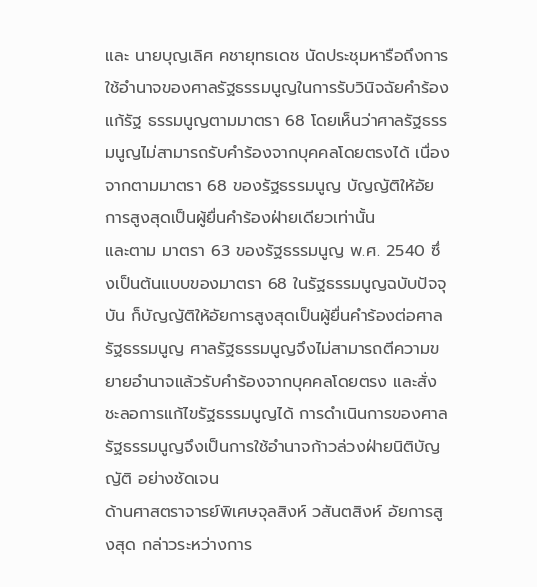และ นายบุญเลิศ คชายุทธเดช นัดประชุมหารือถึงการใช้อำนาจของศาลรัฐธรรมนูญในการรับวินิจฉัยคำร้องแก้รัฐ ธรรมนูญตามมาตรา 68 โดยเห็นว่าศาลรัฐธรรมนูญไม่สามารถรับคำร้องจากบุคคลโดยตรงได้ เนื่องจากตามมาตรา 68 ของรัฐธรรมนูญ บัญญัติให้อัยการสูงสุดเป็นผู้ยื่นคำร้องฝ่ายเดียวเท่านั้น
และตาม มาตรา 63 ของรัฐธรรมนูญ พ.ศ. 2540 ซึ่งเป็นต้นแบบของมาตรา 68 ในรัฐธรรมนูญฉบับปัจจุบัน ก็บัญญัติให้อัยการสูงสุดเป็นผู้ยื่นคำร้องต่อศาลรัฐธรรมนูญ ศาลรัฐธรรมนูญจึงไม่สามารถตีความขยายอำนาจแล้วรับคำร้องจากบุคคลโดยตรง และสั่งชะลอการแก้ไขรัฐธรรมนูญได้ การดำเนินการของศาลรัฐธรรมนูญจึงเป็นการใช้อำนาจก้าวล่วงฝ่ายนิติบัญญัติ อย่างชัดเจน
ด้านศาสตราจารย์พิเศษจุลสิงห์ วสันตสิงห์ อัยการสูงสุด กล่าวระหว่างการ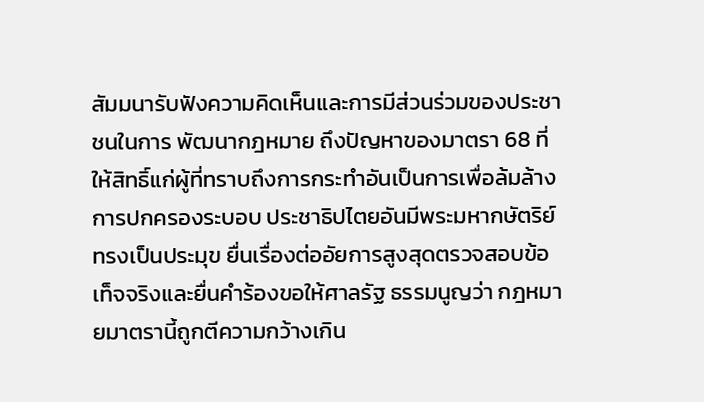สัมมนารับฟังความคิดเห็นและการมีส่วนร่วมของประชาชนในการ พัฒนากฎหมาย ถึงปัญหาของมาตรา 68 ที่ให้สิทธิ์แก่ผู้ที่ทราบถึงการกระทำอันเป็นการเพื่อล้มล้างการปกครองระบอบ ประชาธิปไตยอันมีพระมหากษัตริย์ทรงเป็นประมุข ยื่นเรื่องต่ออัยการสูงสุดตรวจสอบข้อเท็จจริงและยื่นคำร้องขอให้ศาลรัฐ ธรรมนูญว่า กฎหมายมาตรานี้ถูกตีความกว้างเกิน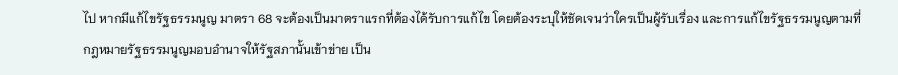ไป หากมีแก้ไขรัฐธรรมนูญ มาตรา 68 จะต้องเป็นมาตราแรกที่ต้องได้รับการแก้ไข โดยต้องระบุให้ชัดเจนว่าใครเป็นผู้รับเรื่อง และการแก้ไขรัฐธรรมนูญตามที่กฎหมายรัฐธรรมนูญมอบอำนาจให้รัฐสภานั้นเข้าข่าย เป็น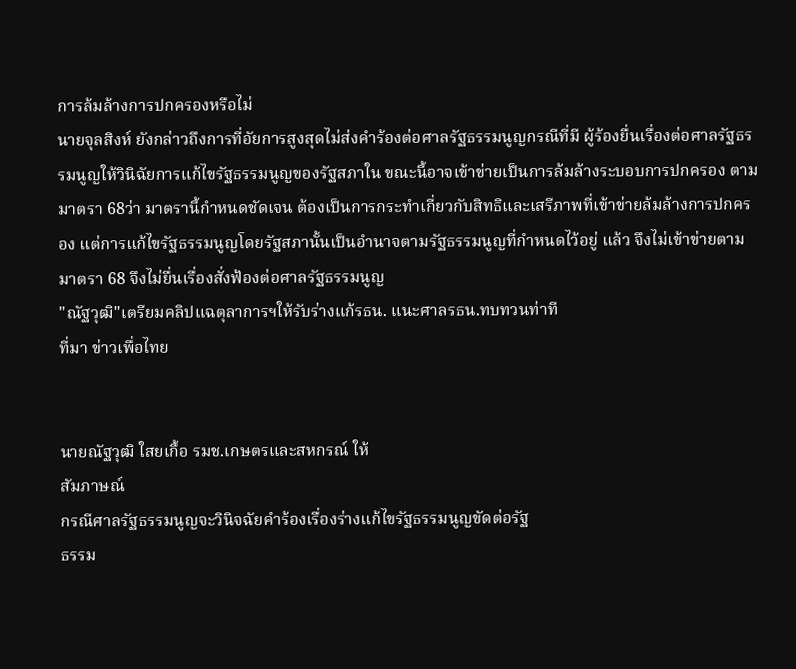การล้มล้างการปกครองหรือไม่
นายจุลสิงห์ ยังกล่าวถึงการที่อัยการสูงสุดไม่ส่งคำร้องต่อศาลรัฐธรรมนูญกรณีที่มี ผู้ร้องยื่นเรื่องต่อศาลรัฐธรรมนูญให้วินิฉัยการแก้ไขรัฐธรรมนูญของรัฐสภาใน ขณะนี้อาจเข้าข่ายเป็นการล้มล้างระบอบการปกครอง ตามมาตรา 68ว่า มาตรานี้กำหนดชัดเจน ต้องเป็นการกระทำเกี่ยวกับสิทธิและเสรีภาพที่เข้าข่ายล้มล้างการปกครอง แต่การแก้ไขรัฐธรรมนูญโดยรัฐสภานั้นเป็นอำนาจตามรัฐธรรมนูญที่กำหนดไว้อยู่ แล้ว จึงไม่เข้าข่ายตามมาตรา 68 จึงไม่ยื่นเรื่องสั่งฟ้องต่อศาลรัฐธรรมนูญ
"ณัฐวุฒิ"เตรียมคลิปแฉตุลาการฯให้รับร่างแก้รธน. แนะศาลรธน.ทบทวนท่าที
ที่มา ข่าวเพื่อไทย


นายณัฐวุฒิ ใสยเกื้อ รมช.เกษตรและสหกรณ์ ให้
สัมภาษณ์
กรณีศาลรัฐธรรมนูญจะวินิจฉัยคำร้องเรื่องร่างแก้ไขรัฐธรรมนูญขัดต่อรัฐ
ธรรม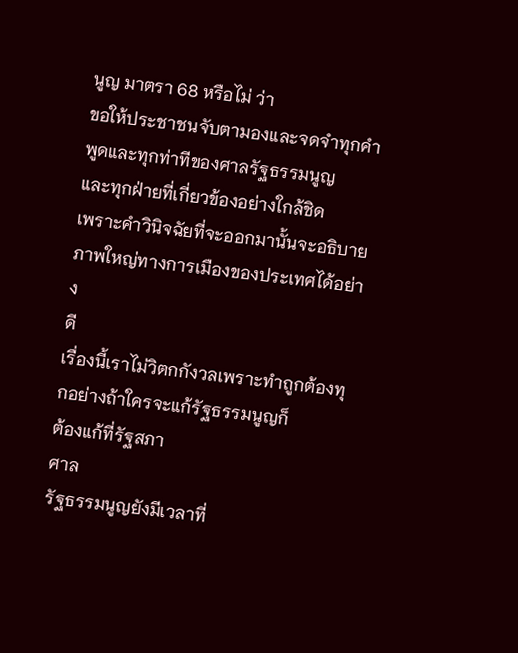นูญ มาตรา 68 หรือไม่ ว่า
ขอให้ประชาชนจับตามองและจดจำทุกคำพูดและทุกท่าทีของศาลรัฐธรรมนูญ
และทุกฝ่ายที่เกี่ยวข้องอย่างใกล้ชิด
เพราะคำวินิจฉัยที่จะออกมานั้นจะอธิบายภาพใหญ่ทางการเมืองของประเทศได้อย่าง
ดี
เรื่องนี้เราไม่วิตกกังวลเพราะทำถูกต้องทุกอย่างถ้าใครจะแก้รัฐธรรมนูญก็
ต้องแก้ที่รัฐสภา
ศาล
รัฐธรรมนูญยังมีเวลาที่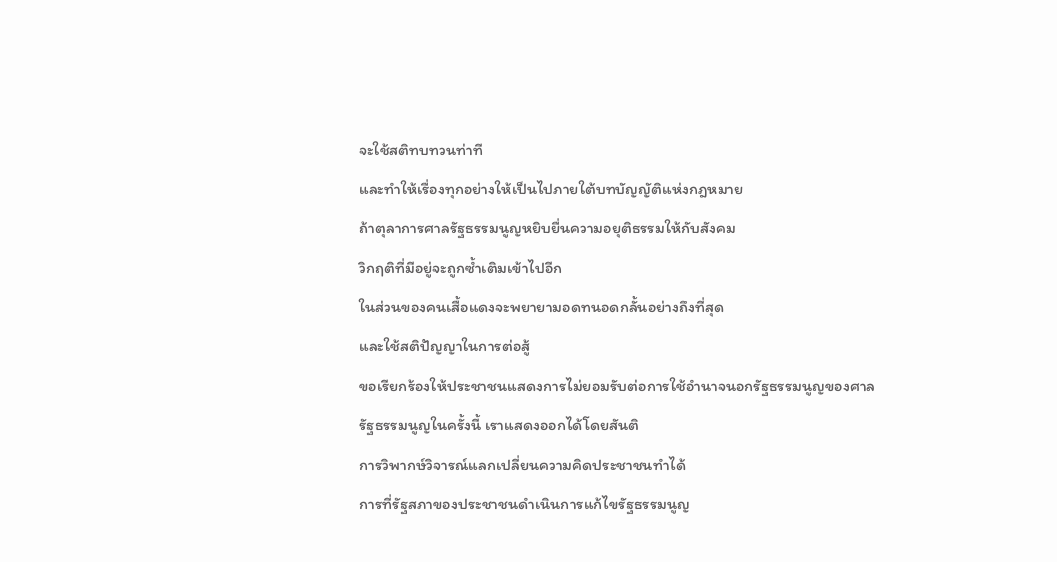จะใช้สติทบทวนท่าที
และทำให้เรื่องทุกอย่างให้เป็นไปภายใต้บทบัญญัติแห่งกฎหมาย
ถ้าตุลาการศาลรัฐธรรมนูญหยิบยื่นความอยุติธรรมให้กับสังคม
วิกฤติที่มีอยู่จะถูกซ้ำเติมเข้าไปอีก
ในส่วนของคนเสื้อแดงจะพยายามอดทนอดกลั้นอย่างถึงที่สุด
และใช้สติปัญญาในการต่อสู้
ขอเรียกร้องให้ประชาชนแสดงการไม่ยอมรับต่อการใช้อำนาจนอกรัฐธรรมนูญของศาล
รัฐธรรมนูญในครั้งนี้ เราแสดงออกได้โดยสันติ
การวิพากษ์วิจารณ์แลกเปลี่ยนความคิดประชาชนทำได้
การที่รัฐสภาของประชาชนดำเนินการแก้ไขรัฐธรรมนูญ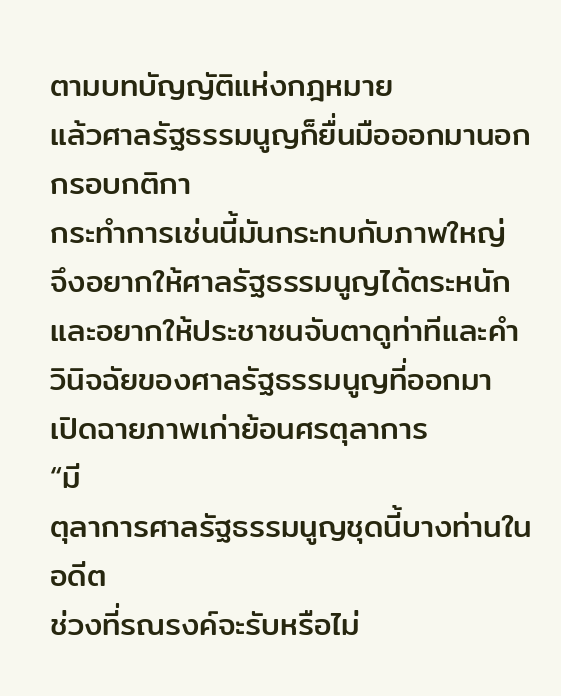ตามบทบัญญัติแห่งกฎหมาย
แล้วศาลรัฐธรรมนูญก็ยื่นมือออกมานอกกรอบกติกา
กระทำการเช่นนี้มันกระทบกับภาพใหญ่ จึงอยากให้ศาลรัฐธรรมนูญได้ตระหนัก
และอยากให้ประชาชนจับตาดูท่าทีและคำวินิจฉัยของศาลรัฐธรรมนูญที่ออกมา
เปิดฉายภาพเก่าย้อนศรตุลาการ
“มี
ตุลาการศาลรัฐธรรมนูญชุดนี้บางท่านในอดีต
ช่วงที่รณรงค์จะรับหรือไม่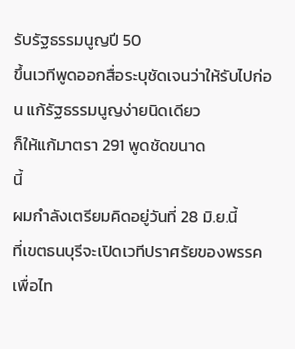รับรัฐธรรมนูญปี 50
ขึ้นเวทีพูดออกสื่อระบุชัดเจนว่าให้รับไปก่อน แก้รัฐธรรมนูญง่ายนิดเดียว
ก็ให้แก้มาตรา 291 พูดชัดขนาด
นี้
ผมกำลังเตรียมคิดอยู่วันที่ 28 มิ.ย.นี้
ที่เขตธนบุรีจะเปิดเวทีปราศรัยของพรรคเพื่อไท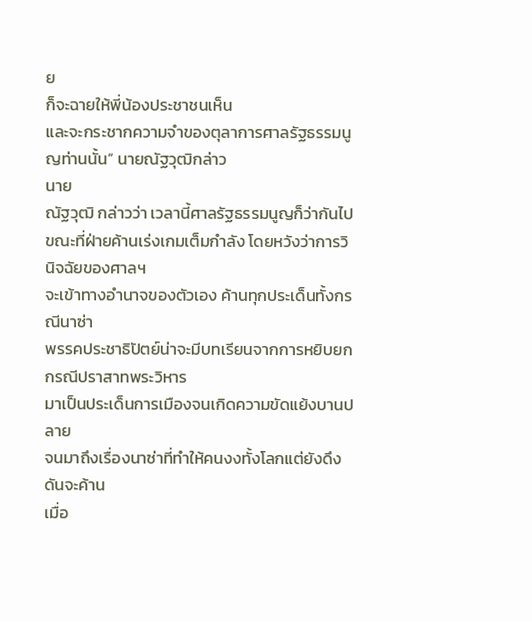ย
ก็จะฉายให้พี่น้องประชาชนเห็น
และจะกระชากความจำของตุลาการศาลรัฐธรรมนูญท่านนั้น” นายณัฐวุฒิกล่าว
นาย
ณัฐวุฒิ กล่าวว่า เวลานี้ศาลรัฐธรรมนูญก็ว่ากันไป
ขณะที่ฝ่ายค้านเร่งเกมเต็มกำลัง โดยหวังว่าการวินิจฉัยของศาลฯ
จะเข้าทางอำนาจของตัวเอง ค้านทุกประเด็นทั้งกรณีนาซ่า
พรรคประชาธิปัตย์น่าจะมีบทเรียนจากการหยิบยกกรณีปราสาทพระวิหาร
มาเป็นประเด็นการเมืองจนเกิดความขัดแย้งบานปลาย
จนมาถึงเรื่องนาซ่าที่ทำให้คนงงทั้งโลกแต่ยังดึงดันจะค้าน
เมื่อ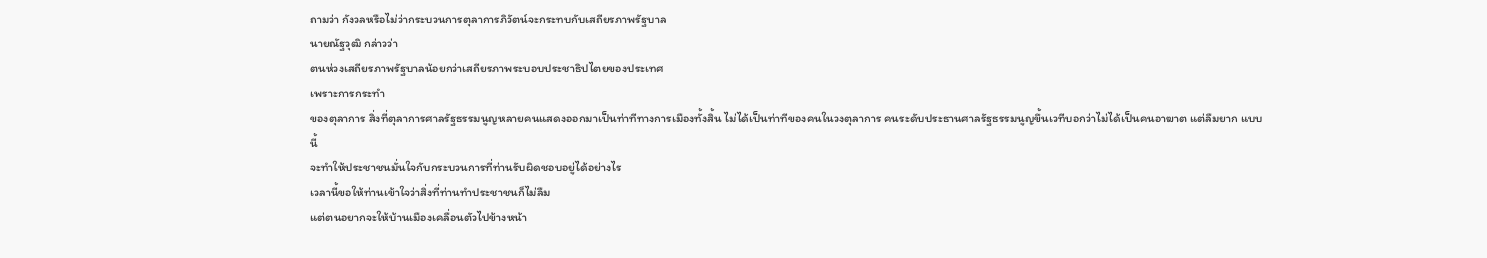ถามว่า กังวลหรือไม่ว่ากระบวนการตุลาการภิวัตน์จะกระทบกับเสถียรภาพรัฐบาล
นายณัฐวุฒิ กล่าวว่า
ตนห่วงเสถียรภาพรัฐบาลน้อยกว่าเสถียรภาพระบอบประชาธิปไตยของประเทศ
เพราะการกระทำ
ของตุลาการ สิ่งที่ตุลาการศาลรัฐธรรมนูญหลายคนแสดงออกมาเป็นท่าทีทางการเมืองทั้งสิ้น ไม่ได้เป็นท่าทีของคนในวงตุลาการ คนระดับประธานศาลรัฐธรรมนูญขึ้นเวทีบอกว่าไม่ได้เป็นคนอาฆาต แต่ลืมยาก แบบ
นี้
จะทำให้ประชาชนมั่นใจกับกระบวนการที่ท่านรับผิดชอบอยู่ได้อย่างไร
เวลานี้ขอให้ท่านเข้าใจว่าสิ่งที่ท่านทำประชาชนก็ไม่ลืม
แต่ตนอยากจะให้บ้านเมืองเคลื่อนตัวไปข้างหน้า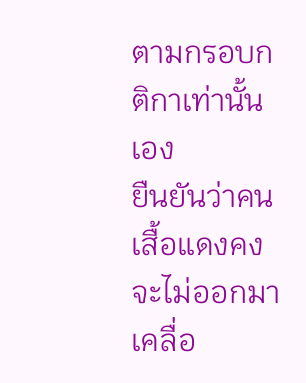ตามกรอบกติกาเท่านั้นเอง
ยืนยันว่าคน
เสื้อแดงคงจะไม่ออกมาเคลื่อ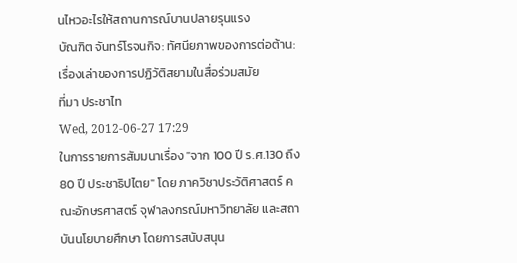นไหวอะไรให้สถานการณ์บานปลายรุนแรง
บัณฑิต จันทร์โรจนกิจ: ทัศนียภาพของการต่อต้าน: เรื่องเล่าของการปฏิวัติสยามในสื่อร่วมสมัย
ที่มา ประชาไท
Wed, 2012-06-27 17:29
ในการรายการสัมมนาเรื่อง "จาก 100 ปี ร.ศ.130 ถึง 80 ปี ประชาธิปไตย" โดย ภาควิชาประวัติศาสตร์ คณะอักษรศาสตร์ จุฬาลงกรณ์มหาวิทยาลัย และสถาบันนโยบายศึกษา โดยการสนับสนุน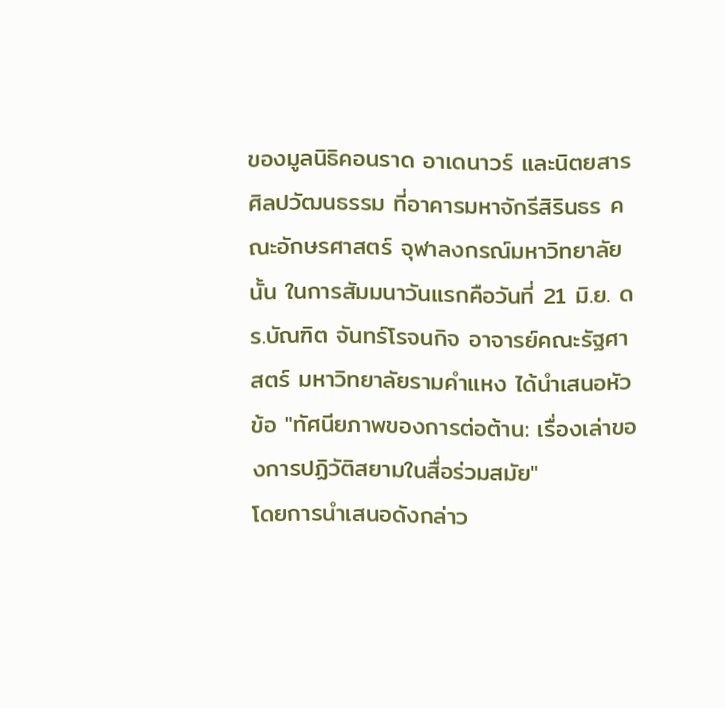ของมูลนิธิคอนราด อาเดนาวร์ และนิตยสารศิลปวัฒนธรรม ที่อาคารมหาจักรีสิรินธร คณะอักษรศาสตร์ จุฬาลงกรณ์มหาวิทยาลัย นั้น ในการสัมมนาวันแรกคือวันที่ 21 มิ.ย. ดร.บัณฑิต จันทร์โรจนกิจ อาจารย์คณะรัฐศาสตร์ มหาวิทยาลัยรามคำแหง ได้นำเสนอหัวข้อ "ทัศนียภาพของการต่อต้าน: เรื่องเล่าของการปฏิวัติสยามในสื่อร่วมสมัย"
โดยการนำเสนอดังกล่าว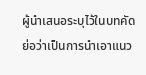ผู้นำเสนอระบุไว้ในบทคัดย่อว่าเป็นการนำเอาแนว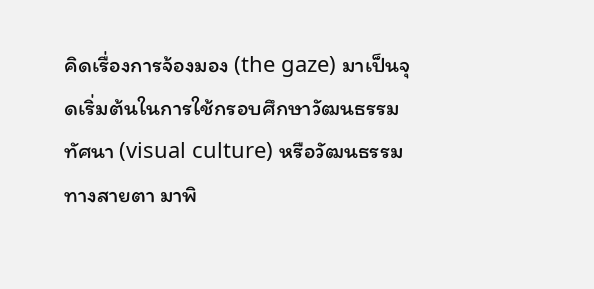คิดเรื่องการจ้องมอง (the gaze) มาเป็นจุดเริ่มต้นในการใช้กรอบศึกษาวัฒนธรรมทัศนา (visual culture) หรือวัฒนธรรมทางสายตา มาพิ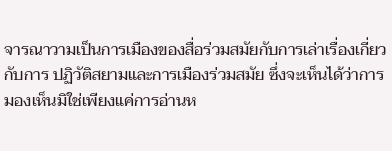จารณาวามเป็นการเมืองของสื่อร่วมสมัยกับการเล่าเรื่องเกี่ยวกับการ ปฏิวัติสยามและการเมืองร่วมสมัย ซึ่งจะเห็นได้ว่าการมองเห็นมิใช่เพียงแค่การอ่านห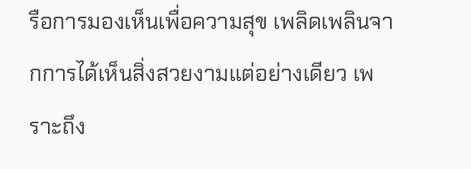รือการมองเห็นเพื่อความสุข เพลิดเพลินจากการได้เห็นสิ่งสวยงามแต่อย่างเดียว เพราะถึง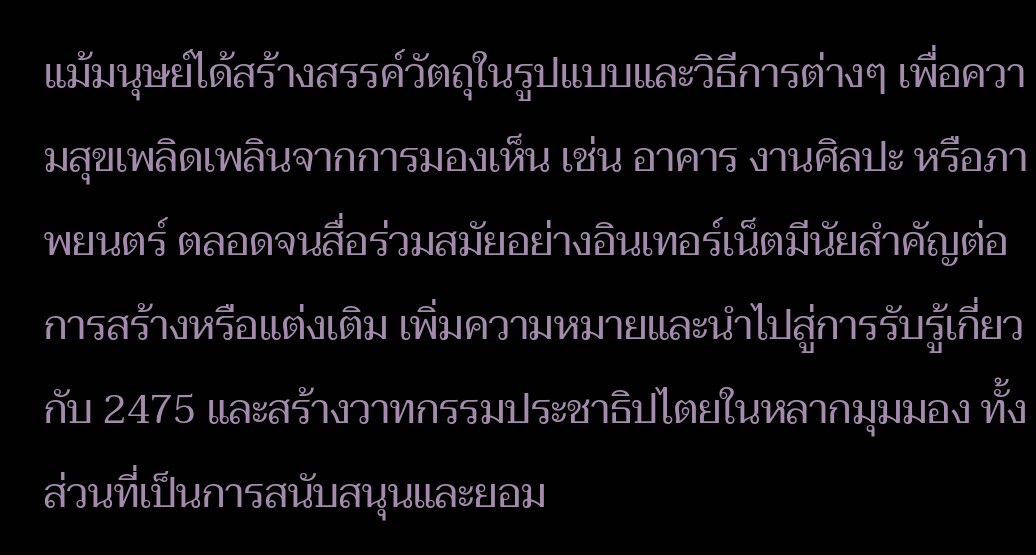แม้มนุษย์ได้สร้างสรรค์วัตถุในรูปแบบและวิธีการต่างๆ เพื่อความสุขเพลิดเพลินจากการมองเห็น เช่น อาคาร งานศิลปะ หรือภาพยนตร์ ตลอดจนสื่อร่วมสมัยอย่างอินเทอร์เน็ตมีนัยสำคัญต่อการสร้างหรือแต่งเติม เพิ่มความหมายและนำไปสู่การรับรู้เกี่ยวกับ 2475 และสร้างวาทกรรมประชาธิปไตยในหลากมุมมอง ทั้งส่วนที่เป็นการสนับสนุนและยอม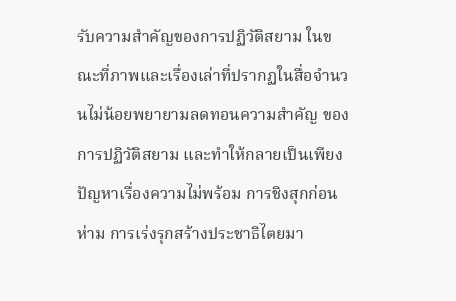รับความสำคัญของการปฏิวัติสยาม ในขณะที่ภาพและเรื่องเล่าที่ปรากฏในสื่อจำนวนไม่น้อยพยายามลดทอนความสำคัญ ของการปฏิวัติสยาม และทำให้กลายเป็นเพียงปัญหาเรื่องความไม่พร้อม การชิงสุกก่อนห่าม การเร่งรุกสร้างประชาธิไตยมา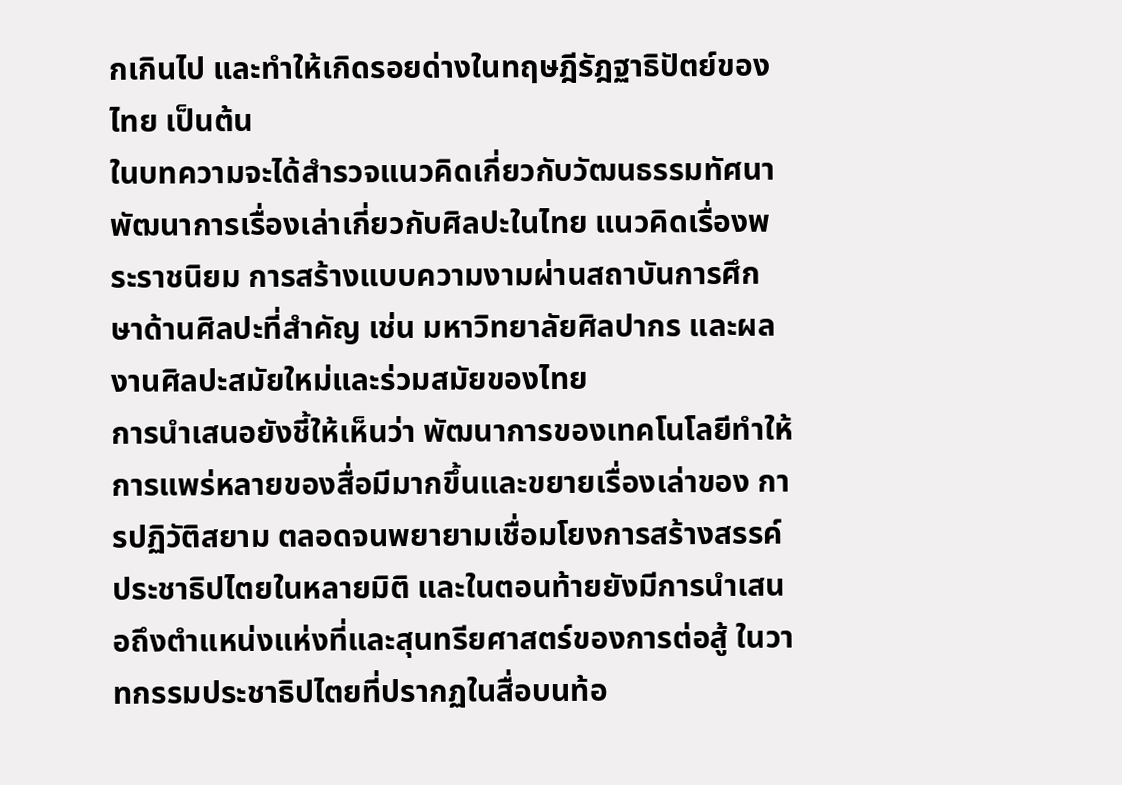กเกินไป และทำให้เกิดรอยด่างในทฤษฎีรัฎฐาธิปัตย์ของไทย เป็นต้น
ในบทความจะได้สำรวจแนวคิดเกี่ยวกับวัฒนธรรมทัศนา พัฒนาการเรื่องเล่าเกี่ยวกับศิลปะในไทย แนวคิดเรื่องพระราชนิยม การสร้างแบบความงามผ่านสถาบันการศึกษาด้านศิลปะที่สำคัญ เช่น มหาวิทยาลัยศิลปากร และผลงานศิลปะสมัยใหม่และร่วมสมัยของไทย
การนำเสนอยังชี้ให้เห็นว่า พัฒนาการของเทคโนโลยีทำให้การแพร่หลายของสื่อมีมากขึ้นและขยายเรื่องเล่าของ การปฏิวัติสยาม ตลอดจนพยายามเชื่อมโยงการสร้างสรรค์ประชาธิปไตยในหลายมิติ และในตอนท้ายยังมีการนำเสนอถึงตำแหน่งแห่งที่และสุนทรียศาสตร์ของการต่อสู้ ในวาทกรรมประชาธิปไตยที่ปรากฏในสื่อบนท้อ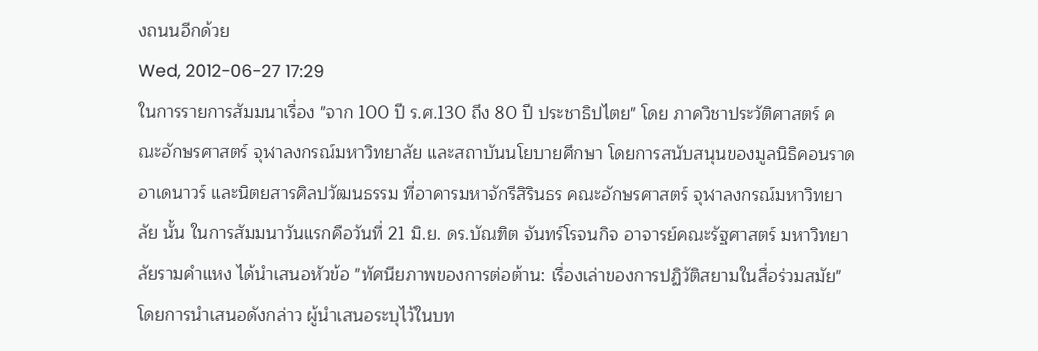งถนนอีกด้วย
Wed, 2012-06-27 17:29
ในการรายการสัมมนาเรื่อง "จาก 100 ปี ร.ศ.130 ถึง 80 ปี ประชาธิปไตย" โดย ภาควิชาประวัติศาสตร์ คณะอักษรศาสตร์ จุฬาลงกรณ์มหาวิทยาลัย และสถาบันนโยบายศึกษา โดยการสนับสนุนของมูลนิธิคอนราด อาเดนาวร์ และนิตยสารศิลปวัฒนธรรม ที่อาคารมหาจักรีสิรินธร คณะอักษรศาสตร์ จุฬาลงกรณ์มหาวิทยาลัย นั้น ในการสัมมนาวันแรกคือวันที่ 21 มิ.ย. ดร.บัณฑิต จันทร์โรจนกิจ อาจารย์คณะรัฐศาสตร์ มหาวิทยาลัยรามคำแหง ได้นำเสนอหัวข้อ "ทัศนียภาพของการต่อต้าน: เรื่องเล่าของการปฏิวัติสยามในสื่อร่วมสมัย"
โดยการนำเสนอดังกล่าว ผู้นำเสนอระบุไว้ในบท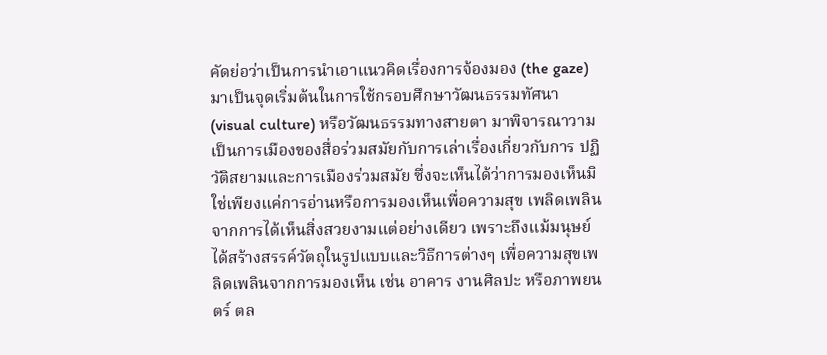คัดย่อว่าเป็นการนำเอาแนวคิดเรื่องการจ้องมอง (the gaze) มาเป็นจุดเริ่มต้นในการใช้กรอบศึกษาวัฒนธรรมทัศนา (visual culture) หรือวัฒนธรรมทางสายตา มาพิจารณาวามเป็นการเมืองของสื่อร่วมสมัยกับการเล่าเรื่องเกี่ยวกับการ ปฏิวัติสยามและการเมืองร่วมสมัย ซึ่งจะเห็นได้ว่าการมองเห็นมิใช่เพียงแค่การอ่านหรือการมองเห็นเพื่อความสุข เพลิดเพลินจากการได้เห็นสิ่งสวยงามแต่อย่างเดียว เพราะถึงแม้มนุษย์ได้สร้างสรรค์วัตถุในรูปแบบและวิธีการต่างๆ เพื่อความสุขเพลิดเพลินจากการมองเห็น เช่น อาคาร งานศิลปะ หรือภาพยนตร์ ตล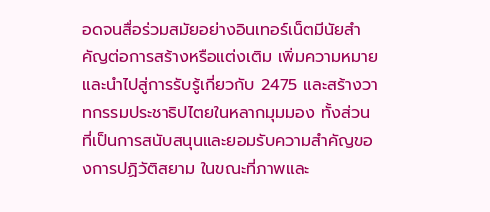อดจนสื่อร่วมสมัยอย่างอินเทอร์เน็ตมีนัยสำคัญต่อการสร้างหรือแต่งเติม เพิ่มความหมายและนำไปสู่การรับรู้เกี่ยวกับ 2475 และสร้างวาทกรรมประชาธิปไตยในหลากมุมมอง ทั้งส่วนที่เป็นการสนับสนุนและยอมรับความสำคัญของการปฏิวัติสยาม ในขณะที่ภาพและ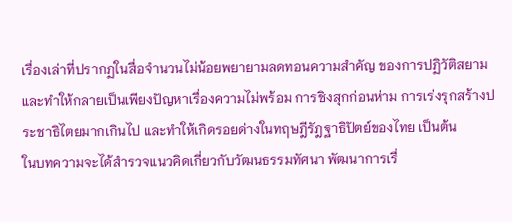เรื่องเล่าที่ปรากฏในสื่อจำนวนไม่น้อยพยายามลดทอนความสำคัญ ของการปฏิวัติสยาม และทำให้กลายเป็นเพียงปัญหาเรื่องความไม่พร้อม การชิงสุกก่อนห่าม การเร่งรุกสร้างประชาธิไตยมากเกินไป และทำให้เกิดรอยด่างในทฤษฎีรัฎฐาธิปัตย์ของไทย เป็นต้น
ในบทความจะได้สำรวจแนวคิดเกี่ยวกับวัฒนธรรมทัศนา พัฒนาการเรื่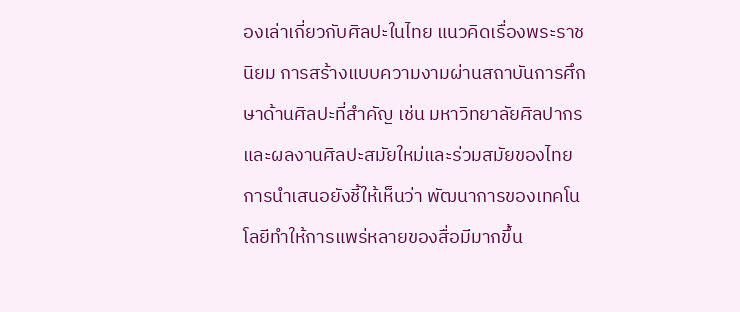องเล่าเกี่ยวกับศิลปะในไทย แนวคิดเรื่องพระราชนิยม การสร้างแบบความงามผ่านสถาบันการศึกษาด้านศิลปะที่สำคัญ เช่น มหาวิทยาลัยศิลปากร และผลงานศิลปะสมัยใหม่และร่วมสมัยของไทย
การนำเสนอยังชี้ให้เห็นว่า พัฒนาการของเทคโนโลยีทำให้การแพร่หลายของสื่อมีมากขึ้น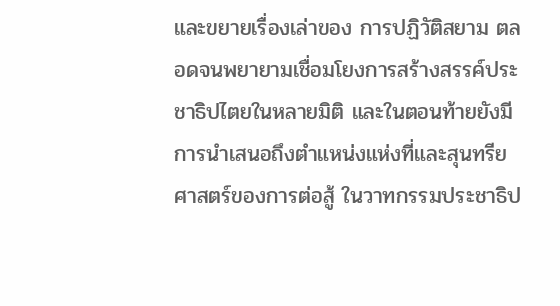และขยายเรื่องเล่าของ การปฏิวัติสยาม ตลอดจนพยายามเชื่อมโยงการสร้างสรรค์ประชาธิปไตยในหลายมิติ และในตอนท้ายยังมีการนำเสนอถึงตำแหน่งแห่งที่และสุนทรียศาสตร์ของการต่อสู้ ในวาทกรรมประชาธิป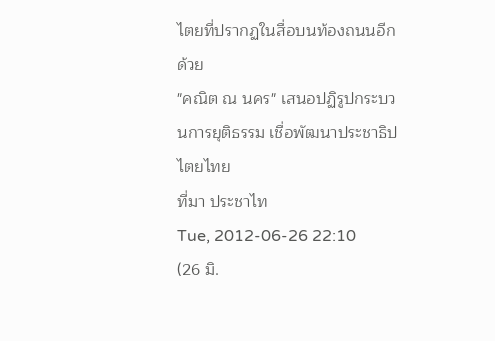ไตยที่ปรากฏในสื่อบนท้องถนนอีกด้วย
"คณิต ณ นคร" เสนอปฏิรูปกระบวนการยุติธรรม เชื่อพัฒนาประชาธิปไตยไทย
ที่มา ประชาไท
Tue, 2012-06-26 22:10
(26 มิ.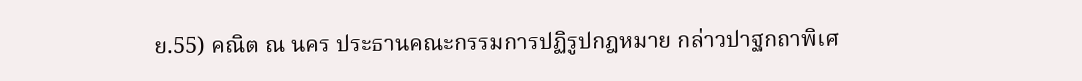ย.55) คณิต ณ นคร ประธานคณะกรรมการปฏิรูปกฎหมาย กล่าวปาฐกถาพิเศ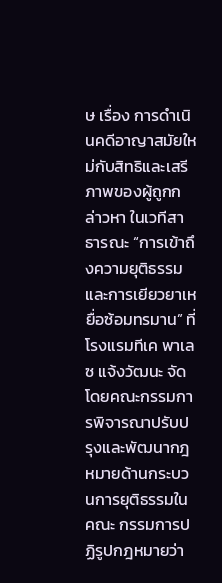ษ เรื่อง การดำเนินคดีอาญาสมัยใหม่กับสิทธิและเสรีภาพของผู้ถูกกล่าวหา ในเวทีสาธารณะ “การเข้าถึงความยุติธรรมและการเยียวยาเหยื่อซ้อมทรมาน” ที่โรงแรมทีเค พาเลซ แจ้งวัฒนะ จัดโดยคณะกรรมการพิจารณาปรับปรุงและพัฒนากฎหมายด้านกระบวนการยุติธรรมในคณะ กรรมการปฏิรูปกฎหมายว่า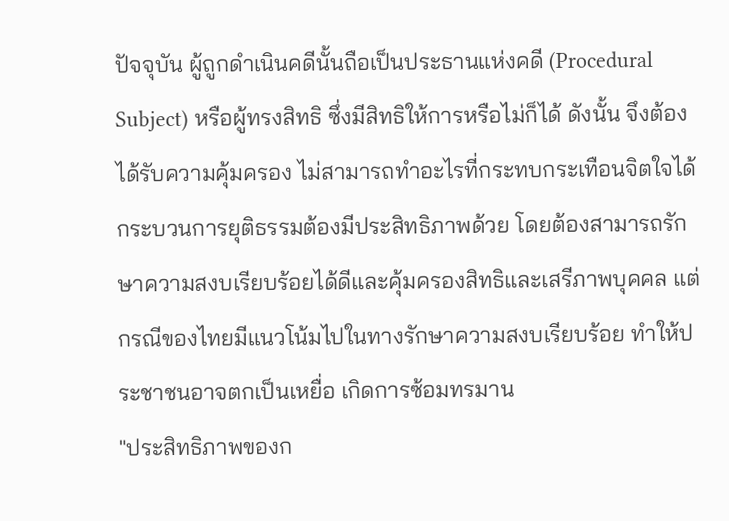ปัจจุบัน ผู้ถูกดำเนินคดีนั้นถือเป็นประธานแห่งคดี (Procedural Subject) หรือผู้ทรงสิทธิ ซึ่งมีสิทธิให้การหรือไม่ก็ได้ ดังนั้น จึงต้องได้รับความคุ้มครอง ไม่สามารถทำอะไรที่กระทบกระเทือนจิตใจได้
กระบวนการยุติธรรมต้องมีประสิทธิภาพด้วย โดยต้องสามารถรักษาความสงบเรียบร้อยได้ดีและคุ้มครองสิทธิและเสรีภาพบุคคล แต่กรณีของไทยมีแนวโน้มไปในทางรักษาความสงบเรียบร้อย ทำให้ประชาชนอาจตกเป็นเหยื่อ เกิดการซ้อมทรมาน
"ประสิทธิภาพของก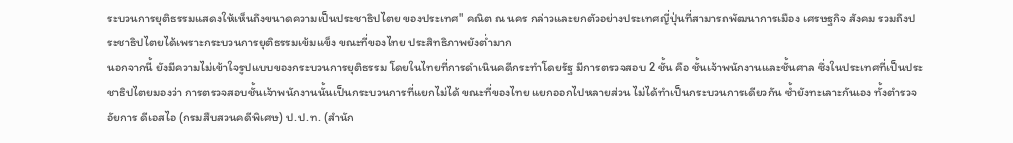ระบวนการยุติธรรมแสดงให้เห็นถึงขนาดความเป็นประชาธิปไตย ของประเทศ" คณิต ณ นคร กล่าวและยกตัวอย่างประเทศญี่ปุ่นที่สามารถพัฒนาการเมือง เศรษฐกิจ สังคม รวมถึงประชาธิปไตยได้เพราะกระบวนการยุติธรรมเข้มแข็ง ขณะที่ของไทย ประสิทธิภาพยังต่ำมาก
นอกจากนี้ ยังมีความไม่เข้าใจรูปแบบของกระบวนการยุติธรรม โดยในไทยที่การดำเนินคดีกระทำโดยรัฐ มีการตรวจสอบ 2 ชั้น คือ ชั้นเจ้าพนักงานและชั้นศาล ซึ่งในประเทศที่เป็นประชาธิปไตยมองว่า การตรวจสอบชั้นเจ้าพนักงานนั้นเป็นกระบวนการที่แยกไม่ได้ ขณะที่ของไทย แยกออกไปหลายส่วน ไม่ได้ทำเป็นกระบวนการเดียวกัน ซ้ำยังทะเลาะกันเอง ทั้งตำรวจ อัยการ ดีเอสไอ (กรมสืบสวนคดีพิเศษ) ป.ป.ท. (สำนัก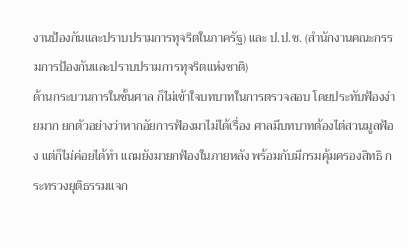งานป้องกันและปราบปรามการทุจริตในภาครัฐ) และ ป.ป.ช. (สำนักงานคณะกรรมการป้องกันและปราบปรามการทุจริตแห่งชาติ)
ด้านกระบวนการในชั้นศาล ก็ไม่เข้าใจบทบาทในการตรวจสอบ โดยประทับฟ้องง่ายมาก ยกตัวอย่างว่าหากอัยการฟ้องมาไม่ได้เรื่อง ศาลมีบทบาทต้องไต่สวนมูลฟ้อง แต่ก็ไม่ค่อยได้ทำ แถมยังมายกฟ้องในภายหลัง พร้อมกับมีกรมคุ้มครองสิทธิ กระทรวงยุติธรรมแจก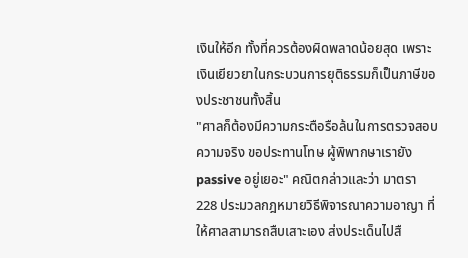เงินให้อีก ทั้งที่ควรต้องผิดพลาดน้อยสุด เพราะเงินเยียวยาในกระบวนการยุติธรรมก็เป็นภาษีของประชาชนทั้งสิ้น
"ศาลก็ต้องมีความกระตือรือล้นในการตรวจสอบความจริง ขอประทานโทษ ผู้พิพากษาเรายัง passive อยู่เยอะ" คณิตกล่าวและว่า มาตรา 228 ประมวลกฎหมายวิธีพิจารณาความอาญา ที่ให้ศาลสามารถสืบเสาะเอง ส่งประเด็นไปสื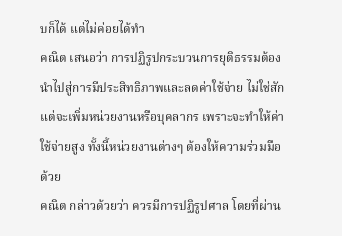บก็ได้ แต่ไม่ค่อยได้ทำ
คณิต เสนอว่า การปฏิรูปกระบวนการยุติธรรมต้องนำไปสู่การมีประสิทธิภาพและลดค่าใช้จ่าย ไม่ใช่สักแต่จะเพิ่มหน่วยงานหรือบุคลากร เพราะจะทำให้ค่าใช้จ่ายสูง ทั้งนี้หน่วยงานต่างๆ ต้องให้ความร่วมมือด้วย
คณิต กล่าวด้วยว่า ควรมีการปฏิรูปศาล โดยที่ผ่าน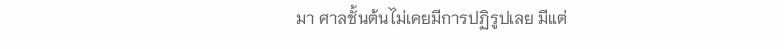มา ศาลชั้นต้นไม่เคยมีการปฏิรูปเลย มีแต่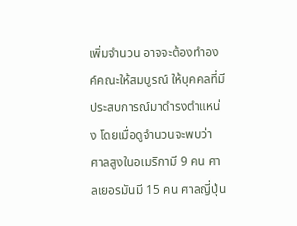เพิ่มจำนวน อาจจะต้องทำองค์คณะให้สมบูรณ์ ให้บุคคลที่มีประสบการณ์มาดำรงตำแหน่ง โดยเมื่อดูจำนวนจะพบว่า ศาลสูงในอเมริกามี 9 คน ศาลเยอรมันมี 15 คน ศาลญี่ปุ่น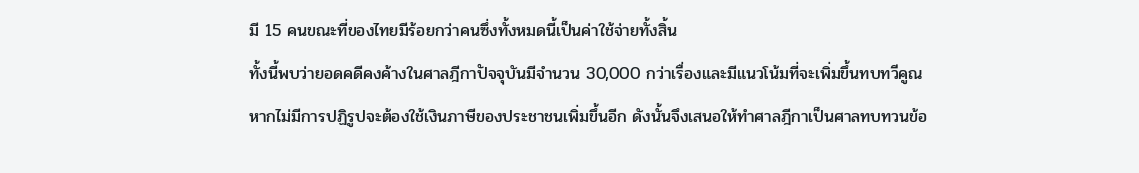มี 15 คนขณะที่ของไทยมีร้อยกว่าคนซึ่งทั้งหมดนี้เป็นค่าใช้จ่ายทั้งสิ้น
ทั้งนี้พบว่ายอดคดีคงค้างในศาลฎีกาปัจจุบันมีจำนวน 30,000 กว่าเรื่องและมีแนวโน้มที่จะเพิ่มขึ้นทบทวีคูณ หากไม่มีการปฏิรูปจะต้องใช้เงินภาษีของประชาชนเพิ่มขึ้นอีก ดังนั้นจึงเสนอให้ทำศาลฎีกาเป็นศาลทบทวนข้อ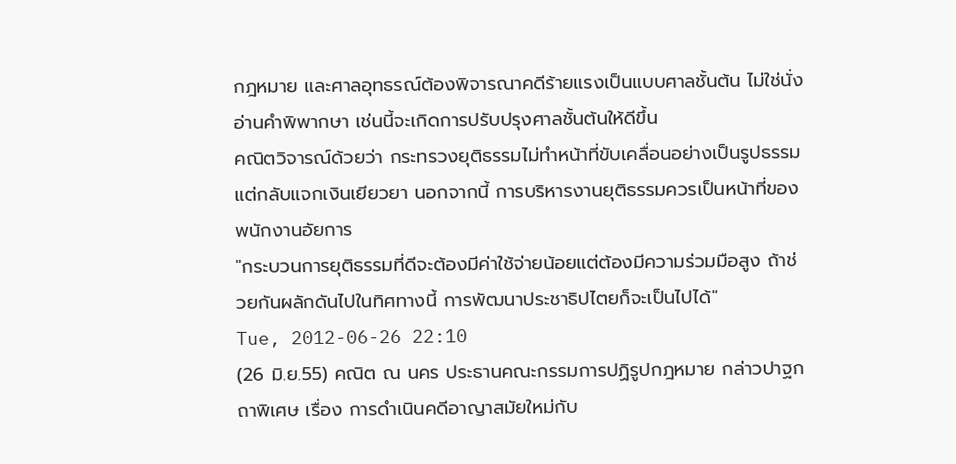กฎหมาย และศาลอุทธรณ์ต้องพิจารณาคดีร้ายแรงเป็นแบบศาลชั้นต้น ไม่ใช่นั่งอ่านคำพิพากษา เช่นนี้จะเกิดการปรับปรุงศาลชั้นต้นให้ดีขึ้น
คณิตวิจารณ์ด้วยว่า กระทรวงยุติธรรมไม่ทำหน้าที่ขับเคลื่อนอย่างเป็นรูปธรรม แต่กลับแจกเงินเยียวยา นอกจากนี้ การบริหารงานยุติธรรมควรเป็นหน้าที่ของพนักงานอัยการ
"กระบวนการยุติธรรมที่ดีจะต้องมีค่าใช้จ่ายน้อยแต่ต้องมีความร่วมมือสูง ถ้าช่วยกันผลักดันไปในทิศทางนี้ การพัฒนาประชาธิปไตยก็จะเป็นไปได้"
Tue, 2012-06-26 22:10
(26 มิ.ย.55) คณิต ณ นคร ประธานคณะกรรมการปฏิรูปกฎหมาย กล่าวปาฐกถาพิเศษ เรื่อง การดำเนินคดีอาญาสมัยใหม่กับ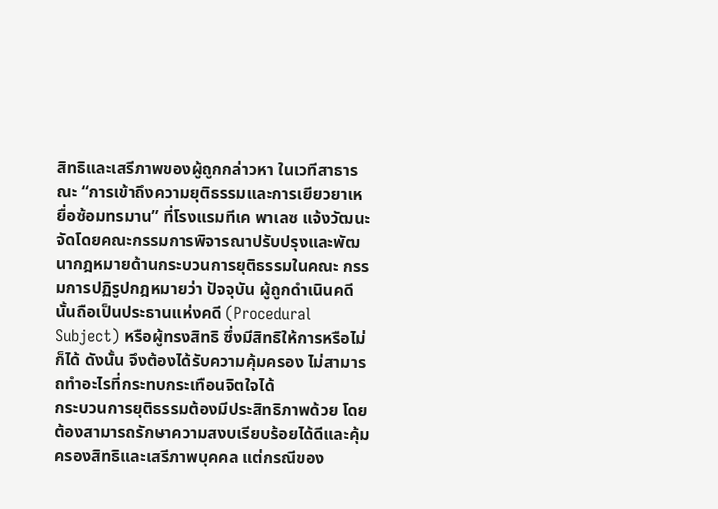สิทธิและเสรีภาพของผู้ถูกกล่าวหา ในเวทีสาธารณะ “การเข้าถึงความยุติธรรมและการเยียวยาเหยื่อซ้อมทรมาน” ที่โรงแรมทีเค พาเลซ แจ้งวัฒนะ จัดโดยคณะกรรมการพิจารณาปรับปรุงและพัฒนากฎหมายด้านกระบวนการยุติธรรมในคณะ กรรมการปฏิรูปกฎหมายว่า ปัจจุบัน ผู้ถูกดำเนินคดีนั้นถือเป็นประธานแห่งคดี (Procedural Subject) หรือผู้ทรงสิทธิ ซึ่งมีสิทธิให้การหรือไม่ก็ได้ ดังนั้น จึงต้องได้รับความคุ้มครอง ไม่สามารถทำอะไรที่กระทบกระเทือนจิตใจได้
กระบวนการยุติธรรมต้องมีประสิทธิภาพด้วย โดยต้องสามารถรักษาความสงบเรียบร้อยได้ดีและคุ้มครองสิทธิและเสรีภาพบุคคล แต่กรณีของ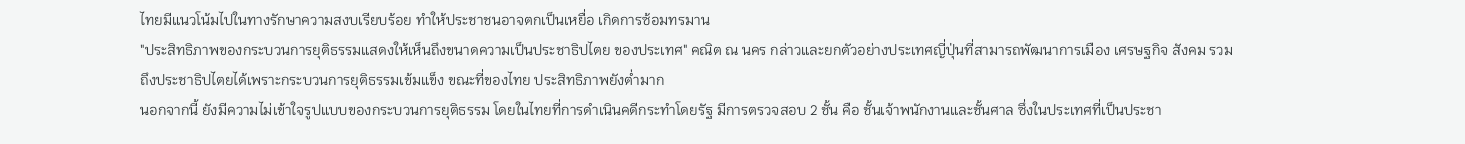ไทยมีแนวโน้มไปในทางรักษาความสงบเรียบร้อย ทำให้ประชาชนอาจตกเป็นเหยื่อ เกิดการซ้อมทรมาน
"ประสิทธิภาพของกระบวนการยุติธรรมแสดงให้เห็นถึงขนาดความเป็นประชาธิปไตย ของประเทศ" คณิต ณ นคร กล่าวและยกตัวอย่างประเทศญี่ปุ่นที่สามารถพัฒนาการเมือง เศรษฐกิจ สังคม รวมถึงประชาธิปไตยได้เพราะกระบวนการยุติธรรมเข้มแข็ง ขณะที่ของไทย ประสิทธิภาพยังต่ำมาก
นอกจากนี้ ยังมีความไม่เข้าใจรูปแบบของกระบวนการยุติธรรม โดยในไทยที่การดำเนินคดีกระทำโดยรัฐ มีการตรวจสอบ 2 ชั้น คือ ชั้นเจ้าพนักงานและชั้นศาล ซึ่งในประเทศที่เป็นประชา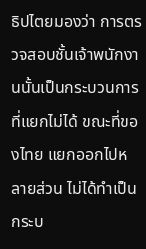ธิปไตยมองว่า การตรวจสอบชั้นเจ้าพนักงานนั้นเป็นกระบวนการที่แยกไม่ได้ ขณะที่ของไทย แยกออกไปหลายส่วน ไม่ได้ทำเป็นกระบ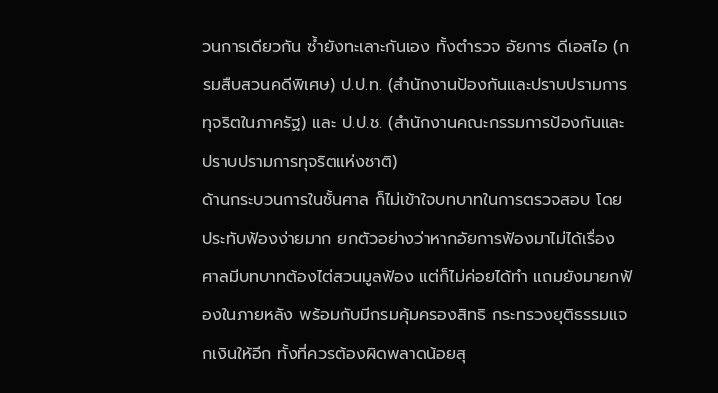วนการเดียวกัน ซ้ำยังทะเลาะกันเอง ทั้งตำรวจ อัยการ ดีเอสไอ (กรมสืบสวนคดีพิเศษ) ป.ป.ท. (สำนักงานป้องกันและปราบปรามการทุจริตในภาครัฐ) และ ป.ป.ช. (สำนักงานคณะกรรมการป้องกันและปราบปรามการทุจริตแห่งชาติ)
ด้านกระบวนการในชั้นศาล ก็ไม่เข้าใจบทบาทในการตรวจสอบ โดยประทับฟ้องง่ายมาก ยกตัวอย่างว่าหากอัยการฟ้องมาไม่ได้เรื่อง ศาลมีบทบาทต้องไต่สวนมูลฟ้อง แต่ก็ไม่ค่อยได้ทำ แถมยังมายกฟ้องในภายหลัง พร้อมกับมีกรมคุ้มครองสิทธิ กระทรวงยุติธรรมแจกเงินให้อีก ทั้งที่ควรต้องผิดพลาดน้อยสุ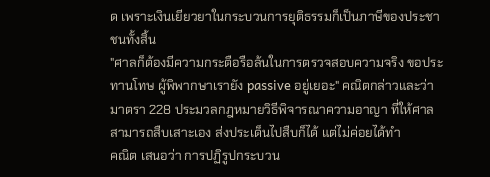ด เพราะเงินเยียวยาในกระบวนการยุติธรรมก็เป็นภาษีของประชาชนทั้งสิ้น
"ศาลก็ต้องมีความกระตือรือล้นในการตรวจสอบความจริง ขอประทานโทษ ผู้พิพากษาเรายัง passive อยู่เยอะ" คณิตกล่าวและว่า มาตรา 228 ประมวลกฎหมายวิธีพิจารณาความอาญา ที่ให้ศาลสามารถสืบเสาะเอง ส่งประเด็นไปสืบก็ได้ แต่ไม่ค่อยได้ทำ
คณิต เสนอว่า การปฏิรูปกระบวน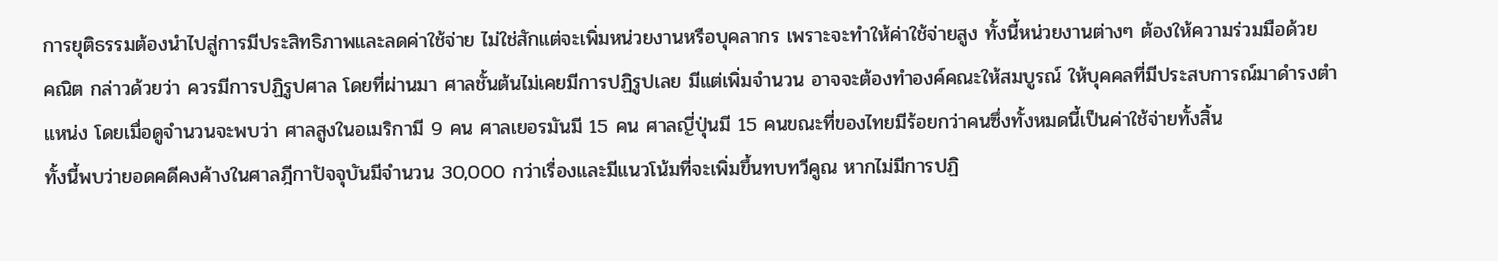การยุติธรรมต้องนำไปสู่การมีประสิทธิภาพและลดค่าใช้จ่าย ไม่ใช่สักแต่จะเพิ่มหน่วยงานหรือบุคลากร เพราะจะทำให้ค่าใช้จ่ายสูง ทั้งนี้หน่วยงานต่างๆ ต้องให้ความร่วมมือด้วย
คณิต กล่าวด้วยว่า ควรมีการปฏิรูปศาล โดยที่ผ่านมา ศาลชั้นต้นไม่เคยมีการปฏิรูปเลย มีแต่เพิ่มจำนวน อาจจะต้องทำองค์คณะให้สมบูรณ์ ให้บุคคลที่มีประสบการณ์มาดำรงตำแหน่ง โดยเมื่อดูจำนวนจะพบว่า ศาลสูงในอเมริกามี 9 คน ศาลเยอรมันมี 15 คน ศาลญี่ปุ่นมี 15 คนขณะที่ของไทยมีร้อยกว่าคนซึ่งทั้งหมดนี้เป็นค่าใช้จ่ายทั้งสิ้น
ทั้งนี้พบว่ายอดคดีคงค้างในศาลฎีกาปัจจุบันมีจำนวน 30,000 กว่าเรื่องและมีแนวโน้มที่จะเพิ่มขึ้นทบทวีคูณ หากไม่มีการปฏิ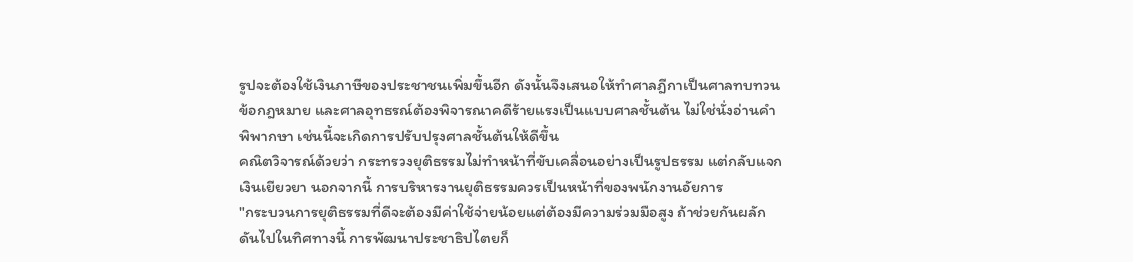รูปจะต้องใช้เงินภาษีของประชาชนเพิ่มขึ้นอีก ดังนั้นจึงเสนอให้ทำศาลฎีกาเป็นศาลทบทวนข้อกฎหมาย และศาลอุทธรณ์ต้องพิจารณาคดีร้ายแรงเป็นแบบศาลชั้นต้น ไม่ใช่นั่งอ่านคำพิพากษา เช่นนี้จะเกิดการปรับปรุงศาลชั้นต้นให้ดีขึ้น
คณิตวิจารณ์ด้วยว่า กระทรวงยุติธรรมไม่ทำหน้าที่ขับเคลื่อนอย่างเป็นรูปธรรม แต่กลับแจกเงินเยียวยา นอกจากนี้ การบริหารงานยุติธรรมควรเป็นหน้าที่ของพนักงานอัยการ
"กระบวนการยุติธรรมที่ดีจะต้องมีค่าใช้จ่ายน้อยแต่ต้องมีความร่วมมือสูง ถ้าช่วยกันผลักดันไปในทิศทางนี้ การพัฒนาประชาธิปไตยก็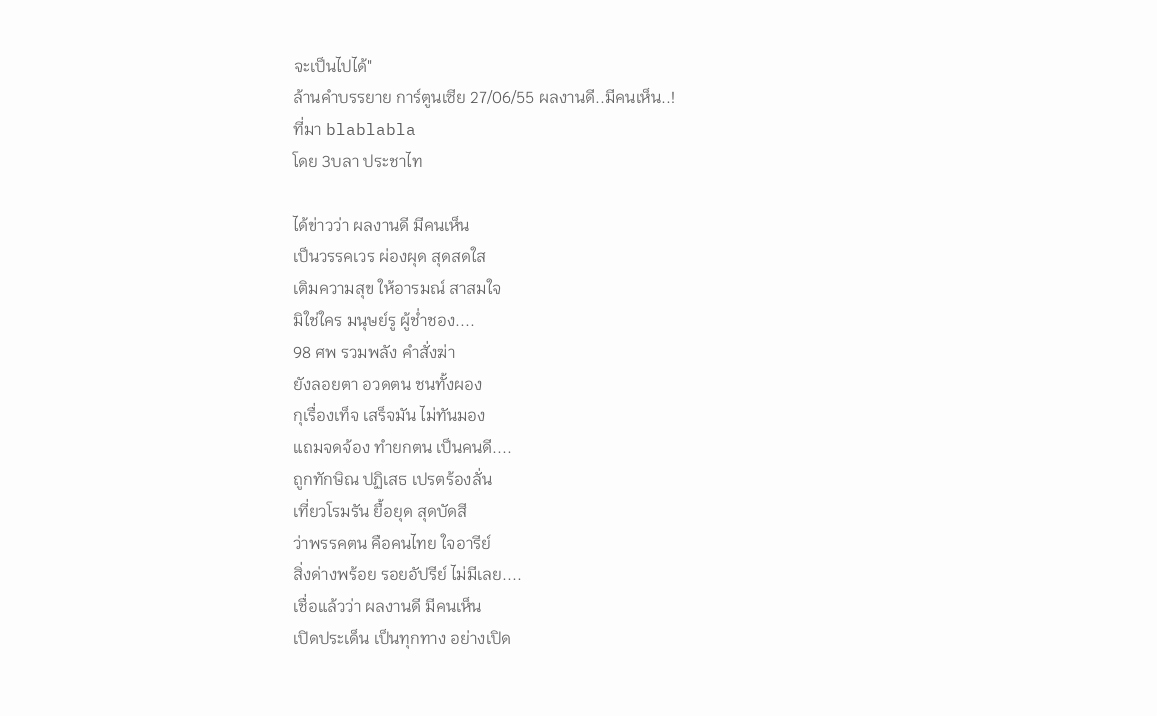จะเป็นไปได้"
ล้านคำบรรยาย การ์ตูนเซีย 27/06/55 ผลงานดี..มีคนเห็น..!
ที่มา blablabla
โดย 3บลา ประชาไท

ได้ข่าวว่า ผลงานดี มีคนเห็น
เป็นวรรคเวร ผ่องผุด สุดสดใส
เติมความสุข ให้อารมณ์ สาสมใจ
มิใช่ใคร มนุษย์รู ผู้ช่ำชอง....
98 ศพ รวมพลัง คำสั่งฆ่า
ยังลอยตา อวดตน ชนทั้งผอง
กุเรื่องเท็จ เสร็จมัน ไม่ทันมอง
แถมจดจ้อง ทำยกตน เป็นคนดี....
ถูกทักษิณ ปฏิเสธ เปรตร้องลั่น
เที่ยวโรมรัน ยื้อยุด สุดบัดสี
ว่าพรรคตน คือคนไทย ใจอารีย์
สิ่งด่างพร้อย รอยอัปรีย์ ไม่มีเลย....
เชื่อแล้วว่า ผลงานดี มีคนเห็น
เปิดประเด็น เป็นทุกทาง อย่างเปิด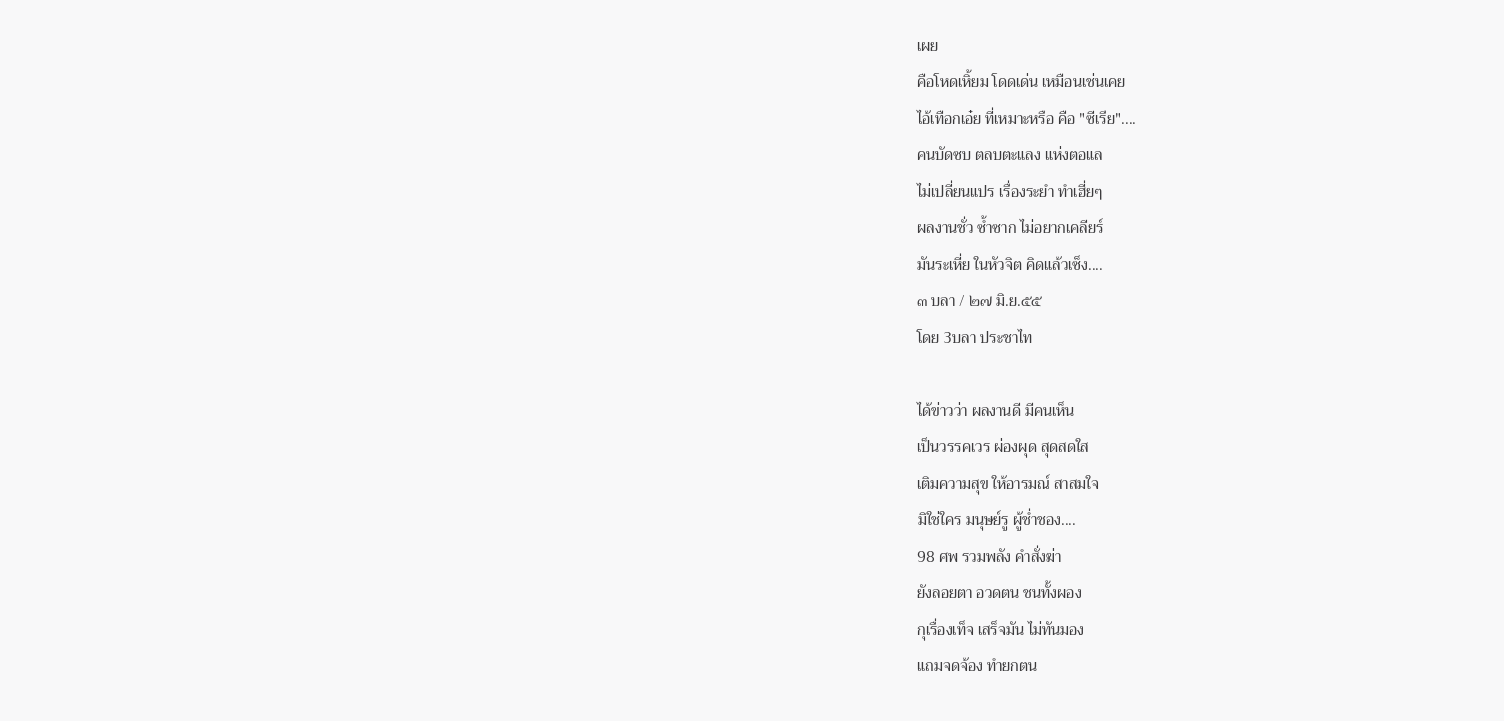เผย
คือโหดเหิ้ยม โดดเด่น เหมือนเช่นเคย
ไอ้เทือกเอ๋ย ที่เหมาะหรือ คือ "ซีเรีย"....
คนบัดซบ ตลบตะแลง แห่งตอแล
ไม่เปลี่ยนแปร เรื่องระยำ ทำเฮี่ยๆ
ผลงานชั่ว ซ้ำซาก ไม่อยากเคลียร์
มันระเหี่ย ในหัวจิต คิดแล้วเซ็ง....
๓ บลา / ๒๗ มิ.ย.๕๕
โดย 3บลา ประชาไท

ได้ข่าวว่า ผลงานดี มีคนเห็น
เป็นวรรคเวร ผ่องผุด สุดสดใส
เติมความสุข ให้อารมณ์ สาสมใจ
มิใช่ใคร มนุษย์รู ผู้ช่ำชอง....
98 ศพ รวมพลัง คำสั่งฆ่า
ยังลอยตา อวดตน ชนทั้งผอง
กุเรื่องเท็จ เสร็จมัน ไม่ทันมอง
แถมจดจ้อง ทำยกตน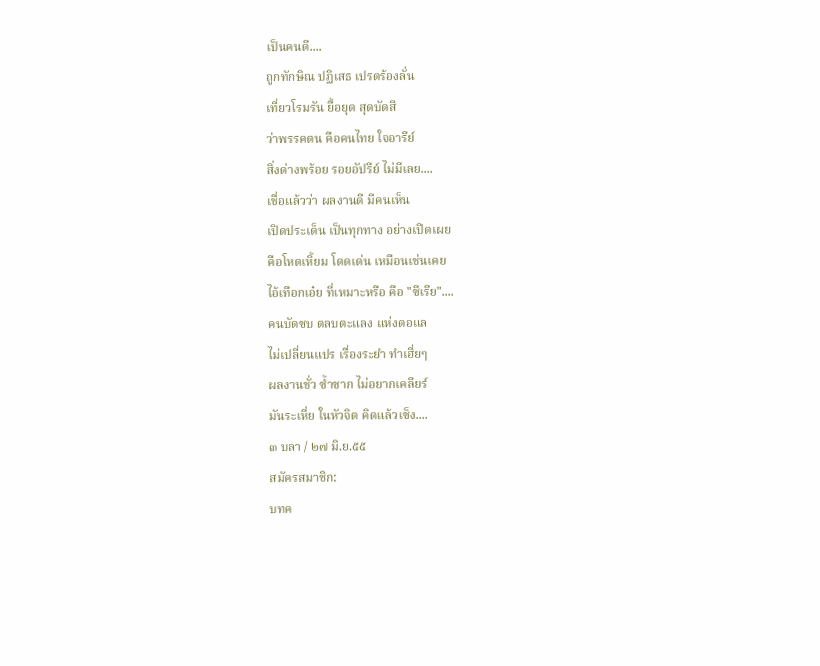เป็นคนดี....
ถูกทักษิณ ปฏิเสธ เปรตร้องลั่น
เที่ยวโรมรัน ยื้อยุด สุดบัดสี
ว่าพรรคตน คือคนไทย ใจอารีย์
สิ่งด่างพร้อย รอยอัปรีย์ ไม่มีเลย....
เชื่อแล้วว่า ผลงานดี มีคนเห็น
เปิดประเด็น เป็นทุกทาง อย่างเปิดเผย
คือโหดเหิ้ยม โดดเด่น เหมือนเช่นเคย
ไอ้เทือกเอ๋ย ที่เหมาะหรือ คือ "ซีเรีย"....
คนบัดซบ ตลบตะแลง แห่งตอแล
ไม่เปลี่ยนแปร เรื่องระยำ ทำเฮี่ยๆ
ผลงานชั่ว ซ้ำซาก ไม่อยากเคลียร์
มันระเหี่ย ในหัวจิต คิดแล้วเซ็ง....
๓ บลา / ๒๗ มิ.ย.๕๕
สมัครสมาชิก:
บทค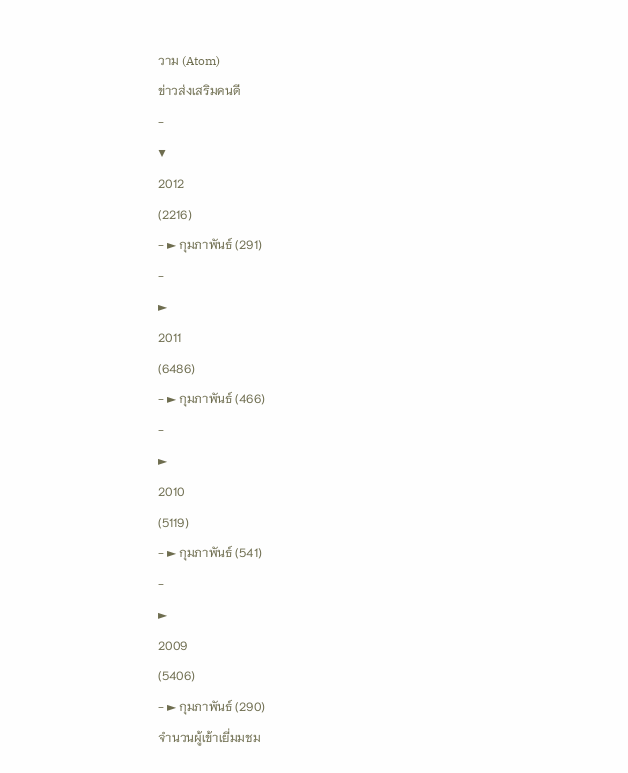วาม (Atom)
ข่าวส่งเสริมคนดี
-
▼
2012
(2216)
- ► กุมภาพันธ์ (291)
-
►
2011
(6486)
- ► กุมภาพันธ์ (466)
-
►
2010
(5119)
- ► กุมภาพันธ์ (541)
-
►
2009
(5406)
- ► กุมภาพันธ์ (290)
จำนวนผู้เข้าเยี่มมชม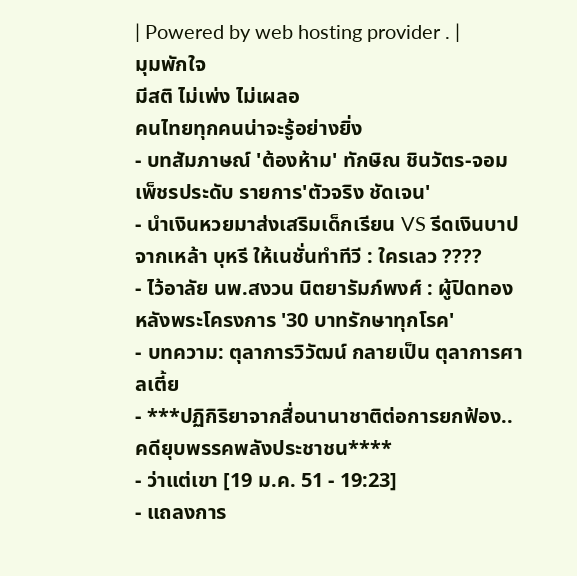| Powered by web hosting provider . |
มุมพักใจ
มีสติ ไม่เพ่ง ไม่เผลอ
คนไทยทุกคนน่าจะรู้อย่างยิ่ง
- บทสัมภาษณ์ 'ต้องห้าม' ทักษิณ ชินวัตร-จอม เพ็ชรประดับ รายการ'ตัวจริง ชัดเจน'
- นำเงินหวยมาส่งเสริมเด็กเรียน VS รีดเงินบาปจากเหล้า บุหรี ให้เนชั่นทำทีวี : ใครเลว ????
- ไว้อาลัย นพ.สงวน นิตยารัมภ์พงศ์ : ผู้ปิดทองหลังพระโครงการ '30 บาทรักษาทุกโรค'
- บทความ: ตุลาการวิวัฒน์ กลายเป็น ตุลาการศาลเตี้ย
- ***ปฏิกิริยาจากสื่อนานาชาติต่อการยกฟ้อง..คดียุบพรรคพลังประชาชน****
- ว่าแต่เขา [19 ม.ค. 51 - 19:23]
- แถลงการ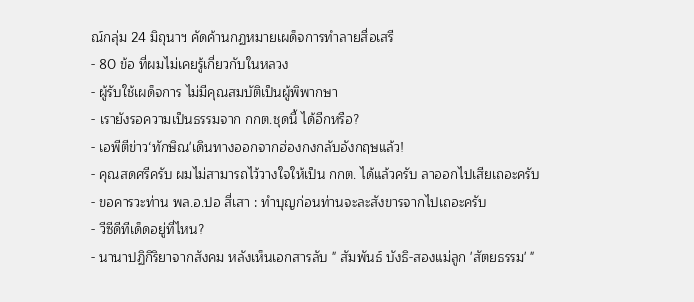ณ์กลุ่ม 24 มิถุนาฯ คัดค้านกฏหมายเผด็จการทำลายสื่อเสรี
- 80 ข้อ ที่ผมไม่เคยรู้เกี่ยวกับในหลวง
- ผู้รับใช้เผด็จการ ไม่มีคุณสมบัติเป็นผู้พิพากษา
- เรายังรอความเป็นธรรมจาก กกต.ชุดนี้ ได้อีกหรือ?
- เอพีตีข่าว‘ทักษิณ'เดินทางออกจากฮ่องกงกลับอังกฤษแล้ว!
- คุณสดศรีครับ ผมไม่สามารถไว้วางใจให้เป็น กกต. ได้แล้วครับ ลาออกไปเสียเถอะครับ
- ขอคารวะท่าน พล.อ.ปอ สี่เสา : ทำบุญก่อนท่านจะละสังขารจากไปเถอะครับ
- วีซีดีทีเด็ดอยู่ที่ไหน?
- นานาปฏิกิริยาจากสังคม หลังเห็นเอกสารลับ " สัมพันธ์ บังธิ-สองแม่ลูก 'สัตยธรรม' "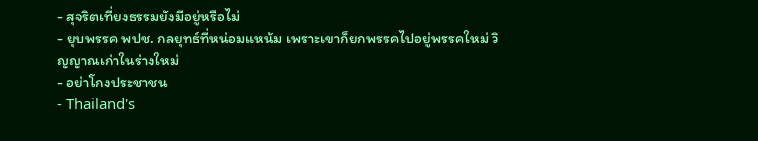- สุจริตเที่ยงธรรมยังมีอยู่หรือไม่
- ยุบพรรค พปช. กลยุทธ์ที่หน่อมแหน้ม เพราะเขาก็ยกพรรคไปอยู่พรรคใหม่ วิญญาณเก่าในร่างใหม่
- อย่าโกงประชาชน
- Thailand's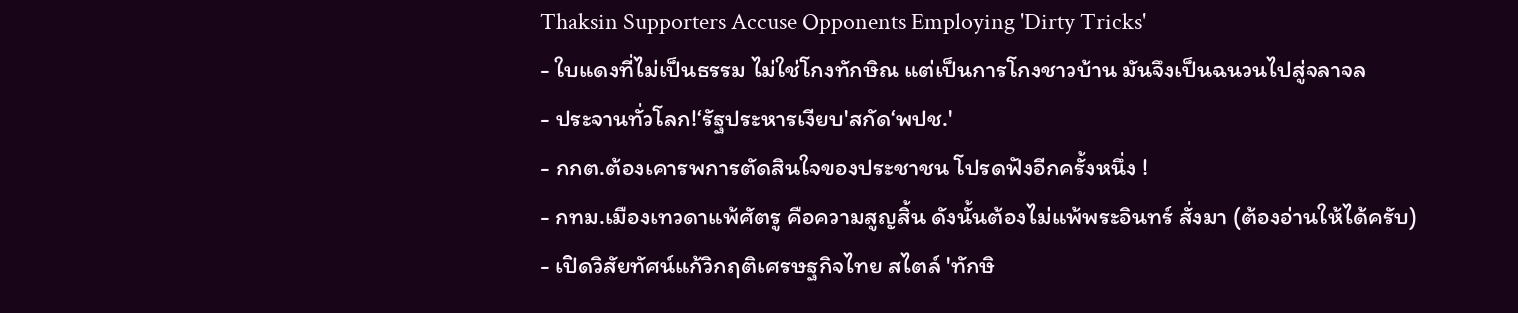Thaksin Supporters Accuse Opponents Employing 'Dirty Tricks'
- ใบแดงที่ไม่เป็นธรรม ไม่ใช่โกงทักษิณ แต่เป็นการโกงชาวบ้าน มันจึงเป็นฉนวนไปสู่จลาจล
- ประจานทั่วโลก!‘รัฐประหารเงียบ'สกัด‘พปช.'
- กกต.ต้องเคารพการตัดสินใจของประชาชน โปรดฟังอีกครั้งหนึ่ง !
- กทม.เมืองเทวดาแพ้ศัตรู คือความสูญสิ้น ดังนั้นต้องไม่แพ้พระอินทร์ สั่งมา (ต้องอ่านให้ได้ครับ)
- เปิดวิสัยทัศน์แก้วิกฤติเศรษฐกิจไทย สไตล์ 'ทักษิ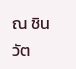ณ ชินวัต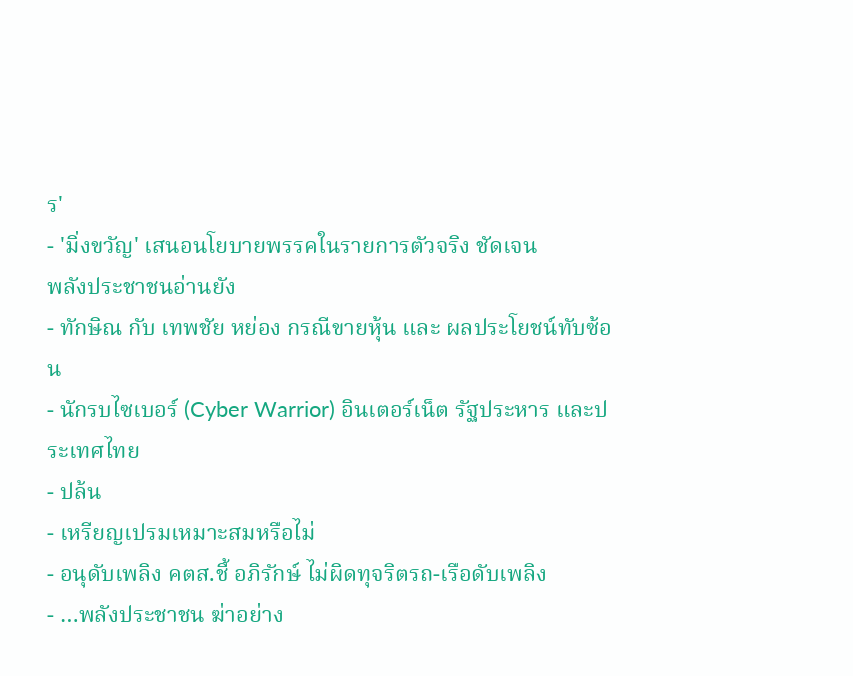ร'
- 'มิ่งขวัญ' เสนอนโยบายพรรคในรายการตัวจริง ชัดเจน
พลังประชาชนอ่านยัง
- ทักษิณ กับ เทพชัย หย่อง กรณีขายหุ้น และ ผลประโยชน์ทับซ้อน
- นักรบไซเบอร์ (Cyber Warrior) อินเตอร์เน็ต รัฐประหาร และประเทศไทย
- ปล้น
- เหรียญเปรมเหมาะสมหรือไม่
- อนุดับเพลิง คตส.ชี้ อภิรักษ์ ไม่ผิดทุจริตรถ-เรือดับเพลิง
- …พลังประชาชน ฆ่าอย่าง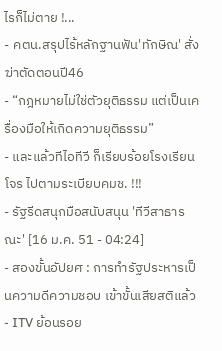ไรก็ไม่ตาย !...
- คตน.สรุปไร้หลักฐานฟัน'ทักษิณ' สั่งฆ่าตัดตอนปี46
- “กฎหมายไม่ใช่ตัวยุติธรรม แต่เป็นเครื่องมือให้เกิดความยุติธรรม”
- และแล้วทีไอทีวี ก็เรียบร้อยโรงเรียนโจร ไปตามระเบียบคมช. !!!
- รัฐรีดสนุกมือสนับสนุน 'ทีวีสาธารณะ' [16 ม.ค. 51 - 04:24]
- สองขั้นอัปยศ : การทำรัฐประหารเป็นความดีความชอบ เข้าขั้นเสียสติแล้ว
- ITV ย้อนรอย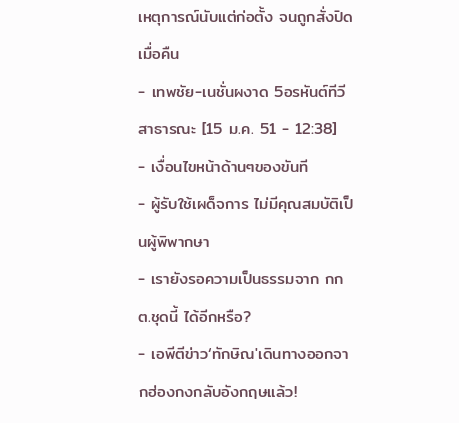เหตุการณ์นับแต่ก่อตั้ง จนถูกสั่งปิดเมื่อคืน
- เทพชัย-เนชั่นผงาด 5อรหันต์ทีวีสาธารณะ [15 ม.ค. 51 - 12:38]
- เงื่อนไขหน้าด้านๆของขันที
- ผู้รับใช้เผด็จการ ไม่มีคุณสมบัติเป็นผู้พิพากษา
- เรายังรอความเป็นธรรมจาก กกต.ชุดนี้ ได้อีกหรือ?
- เอพีตีข่าว‘ทักษิณ'เดินทางออกจากฮ่องกงกลับอังกฤษแล้ว!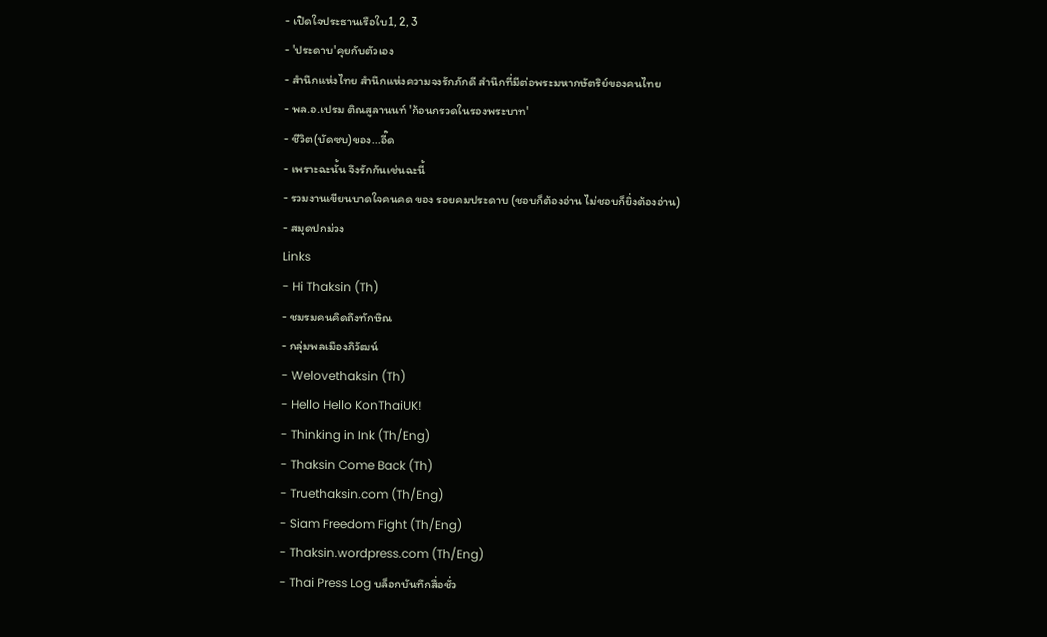- เปิดใจประธานเรือใบ1, 2, 3
- 'ประดาบ'คุยกับตัวเอง
- สำนึกแห่งไทย สำนึกแห่งความจงรักภักดี สำนึกที่มีต่อพระมหากษัตริย์ของคนไทย
- พล.อ.เปรม ติณสูลานนท์ 'ก้อนกรวดในรองพระบาท'
- ชีวิต(บัดซบ)ของ...อี๊ด
- เพราะฉะนั้น จึงรักกันเช่นฉะนี้
- รวมงานเขียนบาดใจคนคด ของ รอยคมประดาบ (ชอบก็ต้องอ่าน ไม่ชอบก็ยิ่งต้องอ่าน)
- สมุดปกม่วง
Links
- Hi Thaksin (Th)
- ชมรมคนคิดถึงทักษิณ
- กลุ่มพลเมืองภิวัฒน์
- Welovethaksin (Th)
- Hello Hello KonThaiUK!
- Thinking in Ink (Th/Eng)
- Thaksin Come Back (Th)
- Truethaksin.com (Th/Eng)
- Siam Freedom Fight (Th/Eng)
- Thaksin.wordpress.com (Th/Eng)
- Thai Press Log บล็อกบันทึกสื่อชั่ว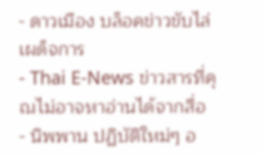- ดาวเมือง บล็อคข่าวขับไล่เผด็จการ
- Thai E-News ข่าวสารที่คุณไม่อาจหาอ่านได้จากสื่อ
- นิพพาน ปฏิบัติใหม่ๆ อ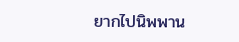ยากไปนิพพาน